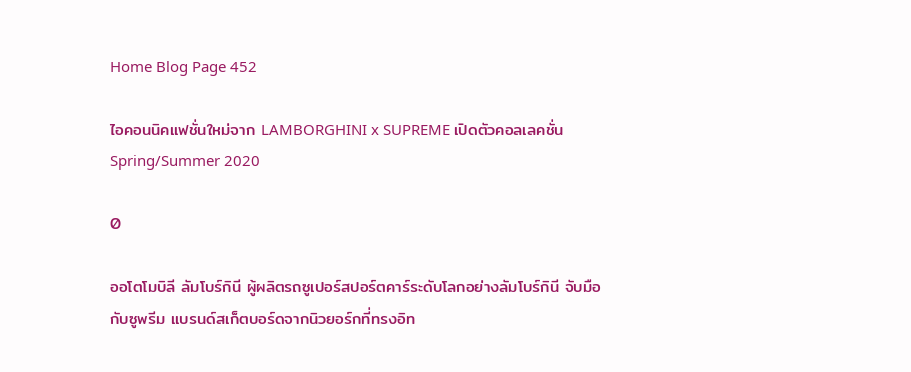Home Blog Page 452

ไอคอนนิคแฟชั่นใหม่จาก LAMBORGHINI x SUPREME เปิดตัวคอลเลคชั่น Spring/Summer 2020

0

ออโตโมบิลี ลัมโบร์กินี ผู้ผลิตรถซูเปอร์สปอร์ตคาร์ระดับโลกอย่างลัมโบร์กินี จับมือกับซูพรีม แบรนด์สเก็ตบอร์ดจากนิวยอร์กที่ทรงอิท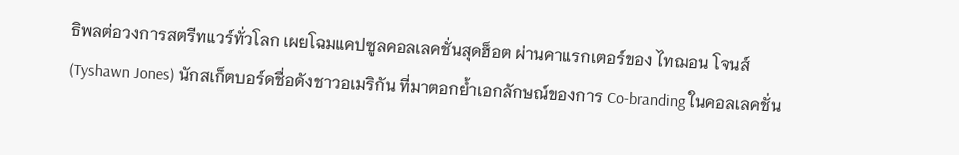ธิพลต่อวงการสตรีทแวร์ทั่วโลก เผยโฉมแคปซูลคอลเลคชั่นสุดฮ็อต ผ่านคาแรกเตอร์ของ ไทฌอน โจนส์ (Tyshawn Jones) นักสเก็ตบอร์ดชื่อดังชาวอเมริกัน ที่มาตอกย้ำเอกลักษณ์ของการ Co-branding ในคอลเลคชั่น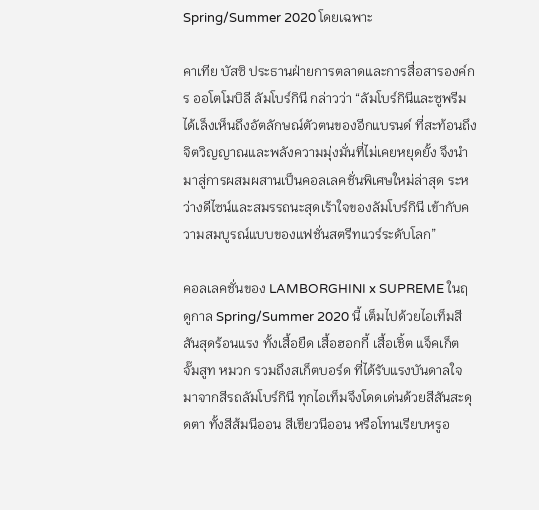Spring/Summer 2020 โดยเฉพาะ

คาเทีย บัสซิ ประธานฝ่ายการตลาดและการสื่อสารองค์กร ออโตโมบิลี ลัมโบร์กินี กล่าวว่า “ลัมโบร์กินีและซูพรีมได้เล็งเห็นถึงอัตลักษณ์ตัวตนของอีกแบรนด์ ที่สะท้อนถึงจิตวิญญาณและพลังความมุ่งมั่นที่ไม่เคยหยุดยั้ง จึงนำมาสู่การผสมผสานเป็นคอลเลคชั่นพิเศษใหม่ล่าสุด ระหว่างดีไซน์และสมรรถนะสุดเร้าใจของลัมโบร์กินี เข้ากับความสมบูรณ์แบบของแฟชั่นสตรีทแวร์ระดับโลก”

คอลเลคชั่นของ LAMBORGHINI x SUPREME ในฤดูกาล Spring/Summer 2020 นี้ เต็มไปด้วยไอเท็มสีสันสุดร้อนแรง ทั้งเสื้อยืด เสื้อฮอกกี้ เสื้อเชิ้ต แจ็คเก็ต จั๊มสูท หมวก รวมถึงสเก็ตบอร์ด ที่ได้รับแรงบันดาลใจมาจากสีรถลัมโบร์กินี ทุกไอเท็มจึงโดดเด่นด้วยสีสันสะดุดตา ทั้งสีส้มนีออน สีเขียวนีออน หรือโทนเรียบหรูอ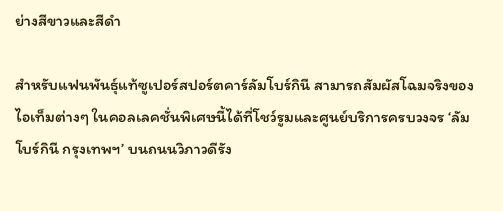ย่างสีขาวและสีดำ

สำหรับแฟนพันธุ์แท้ซูเปอร์สปอร์ตคาร์ลัมโบร์กินี สามารถสัมผัสโฉมจริงของไอเท็มต่างๆ ในคอลเลคชั่นพิเศษนี้ได้ที่โชว์รูมและศูนย์บริการครบวงจร ‘ลัมโบร์กินี กรุงเทพฯ’ บนถนนวิภาวดีรัง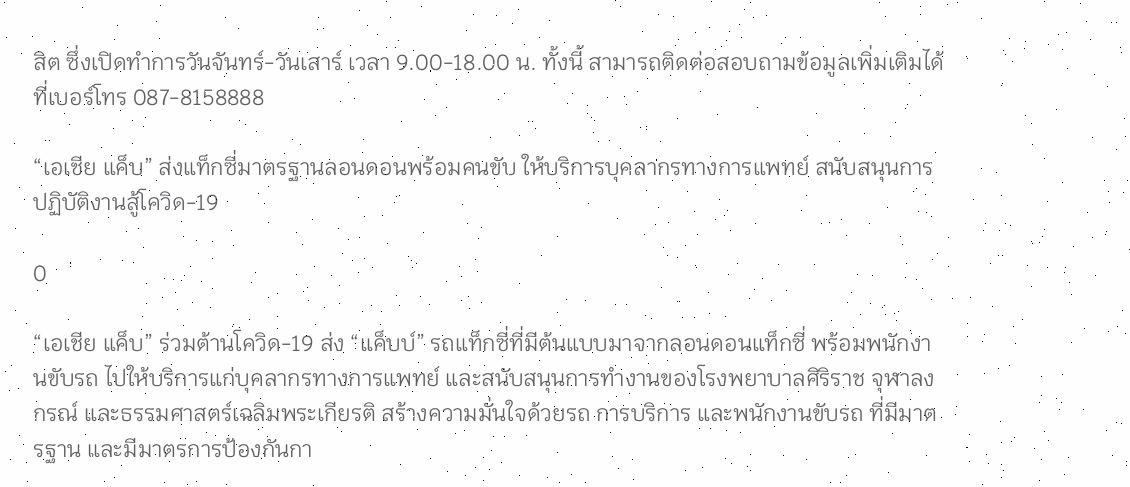สิต ซึ่งเปิดทำการวันจันทร์-วันเสาร์ เวลา 9.00-18.00 น. ทั้งนี้ สามารถติดต่อสอบถามข้อมูลเพิ่มเติมได้ที่เบอร์โทร 087-8158888

“เอเชีย แค็บ” ส่งแท็กซี่มาตรฐานลอนดอนพร้อมคนขับ ให้บริการบุคลากรทางการแพทย์ สนับสนุนการปฏิบัติงานสู้โควิด-19

0

“เอเชีย แค็บ” ร่วมต้านโควิด-19 ส่ง “แค็บบ์” รถแท็กซี่ที่มีต้นแบบมาจากลอนดอนแท็กซี่ พร้อมพนักงานขับรถ ไปให้บริการแก่บุคลากรทางการแพทย์ และสนับสนุนการทำงานของโรงพยาบาลศิริราช จุฬาลงกรณ์ และธรรมศาสตร์เฉลิมพระเกียรติ สร้างความมั่นใจด้วยรถ การบริการ และพนักงานขับรถ ที่มีมาตรฐาน และมีมาตรการป้องกันกา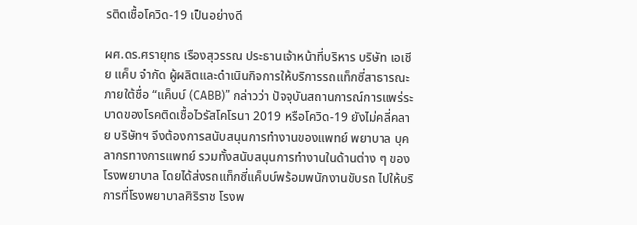รติดเชื้อโควิด-19 เป็นอย่างดี

ผศ.ดร.ศรายุทธ เรืองสุวรรณ ประธานเจ้าหน้าที่บริหาร บริษัท เอเชีย แค็บ จำกัด ผู้ผลิตและดำเนินกิจการให้บริการรถแท็กซี่สาธารณะภายใต้ชื่อ “แค็บบ์ (CABB)” กล่าวว่า ปัจจุบันสถานการณ์การแพร่ระบาดของโรคติดเชื้อไวรัสโคโรนา 2019 หรือโควิด-19 ยังไม่คลี่คลาย บริษัทฯ จึงต้องการสนับสนุนการทำงานของแพทย์ พยาบาล บุคลากรทางการแพทย์ รวมทั้งสนับสนุนการทำงานในด้านต่าง ๆ ของโรงพยาบาล โดยได้ส่งรถแท็กซี่แค็บบ์พร้อมพนักงานขับรถ ไปให้บริการที่โรงพยาบาลศิริราช โรงพ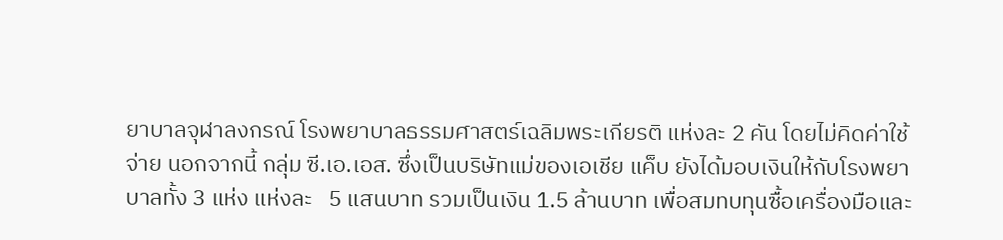ยาบาลจุฬาลงกรณ์ โรงพยาบาลธรรมศาสตร์เฉลิมพระเกียรติ แห่งละ 2 คัน โดยไม่คิดค่าใช้จ่าย นอกจากนี้ กลุ่ม ซี.เอ.เอส. ซึ่งเป็นบริษัทแม่ของเอเชีย แค็บ ยังได้มอบเงินให้กับโรงพยาบาลทั้ง 3 แห่ง แห่งละ   5 แสนบาท รวมเป็นเงิน 1.5 ล้านบาท เพื่อสมทบทุนซื้อเครื่องมือและ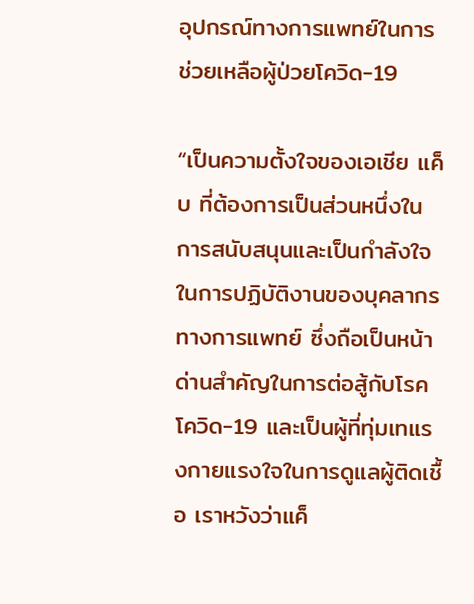อุปกรณ์ทางการแพทย์ในการช่วยเหลือผู้ป่วยโควิด-19

“เป็นความตั้งใจของเอเชีย แค็บ ที่ต้องการเป็นส่วนหนึ่งในการสนับสนุนและเป็นกำลังใจในการปฏิบัติงานของบุคลากรทางการแพทย์ ซึ่งถือเป็นหน้าด่านสำคัญในการต่อสู้กับโรคโควิด-19 และเป็นผู้ที่ทุ่มเทแรงกายแรงใจในการดูแลผู้ติดเชื้อ เราหวังว่าแค็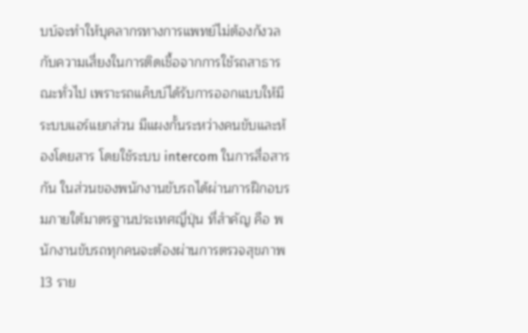บบ์จะทำให้บุคลากรทางการแพทย์ไม่ต้องกังวลกับความเสี่ยงในการติดเชื้อจากการใช้รถสาธารณะทั่วไป เพราะรถแค็บบ์ได้รับการออกแบบให้มีระบบแอร์แยกส่วน มีแผงกั้นระหว่างคนขับและห้องโดยสาร โดยใช้ระบบ intercom ในการสื่อสารกัน ในส่วนของพนักงานขับรถได้ผ่านการฝึกอบรมภายใต้มาตรฐานประเทศญี่ปุ่น ที่สำคัญ คือ พนักงานขับรถทุกคนจะต้องผ่านการตรวจสุขภาพ 13 ราย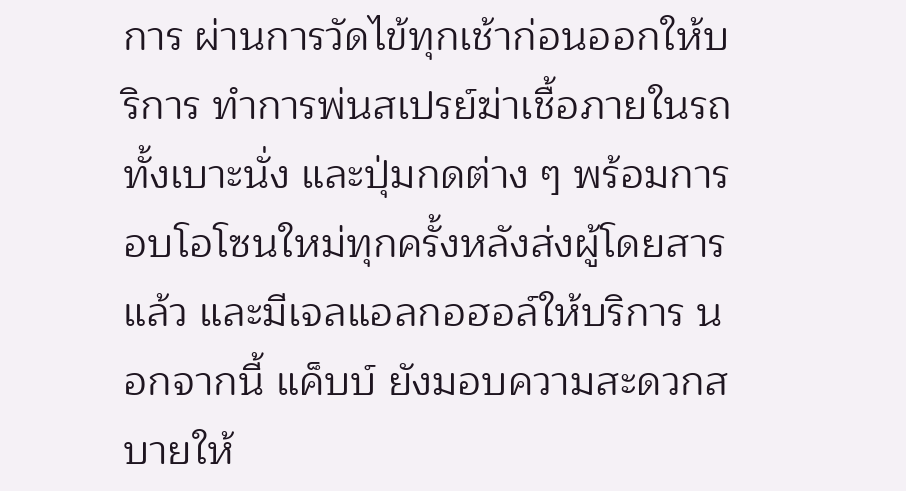การ ผ่านการวัดไข้ทุกเช้าก่อนออกให้บริการ ทําการพ่นสเปรย์ฆ่าเชื้อภายในรถทั้งเบาะนั่ง และปุ่มกดต่าง ๆ พร้อมการอบโอโซนใหม่ทุกครั้งหลังส่งผู้โดยสารแล้ว และมีเจลแอลกอฮอล์ให้บริการ นอกจากนี้ แค็บบ์ ยังมอบความสะดวกสบายให้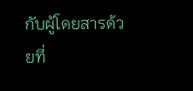กับผู้โดยสารด้วยที่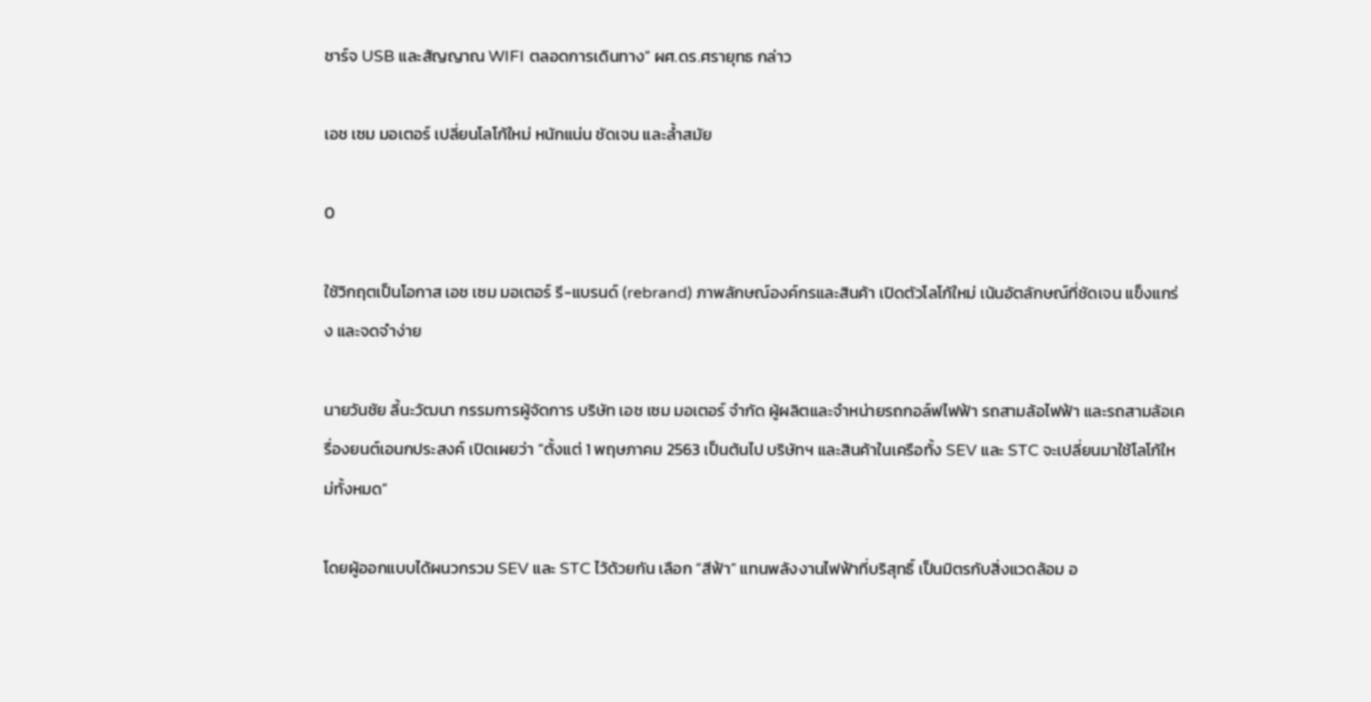ชาร์จ USB และสัญญาณ WIFI ตลอดการเดินทาง” ผศ.ดร.ศรายุทธ กล่าว

เอช เซม มอเตอร์ เปลี่ยนโลโก้ใหม่ หนักแน่น ชัดเจน และล้ำสมัย

0

ใช้วิกฤตเป็นโอกาส เอช เซม มอเตอร์ รี-แบรนด์ (rebrand) ภาพลักษณ์องค์กรและสินค้า เปิดตัวโลโก้ใหม่ เน้นอัตลักษณ์ที่ชัดเจน แข็งแกร่ง และจดจำง่าย

นายวันชัย ลี้นะวัฒนา กรรมการผู้จัดการ บริษัท เอช เซม มอเตอร์ จำกัด ผู้ผลิตและจำหน่ายรถกอล์ฟไฟฟ้า รถสามล้อไฟฟ้า และรถสามล้อเครื่องยนต์เอนกประสงค์ เปิดเผยว่า “ตั้งแต่ 1 พฤษภาคม 2563 เป็นต้นไป บริษัทฯ และสินค้าในเครือทั้ง SEV และ STC จะเปลี่ยนมาใช้โลโก้ใหม่ทั้งหมด”

โดยผู้ออกแบบได้ผนวกรวม SEV และ STC ไว้ด้วยกัน เลือก “สีฟ้า” แทนพลังงานไฟฟ้าที่บริสุทธิ์ เป็นมิตรกับสิ่งแวดล้อม อ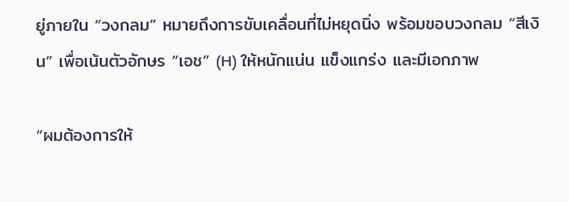ยู่ภายใน “วงกลม” หมายถึงการขับเคลื่อนที่ไม่หยุดนิ่ง พร้อมขอบวงกลม “สีเงิน” เพื่อเน้นตัวอักษร “เอช” (H) ให้หนักแน่น แข็งแกร่ง และมีเอกภาพ

“ผมต้องการให้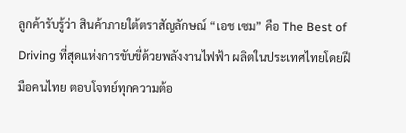ลูกค้ารับรู้ว่า สินค้าภายใต้ตราสัญลักษณ์ “เอช เซม” คือ The Best of Driving ที่สุดแห่งการขับขี่ด้วยพลังงานไฟฟ้า ผลิตในประเทศไทยโดยฝีมือคนไทย ตอบโจทย์ทุกความต้อ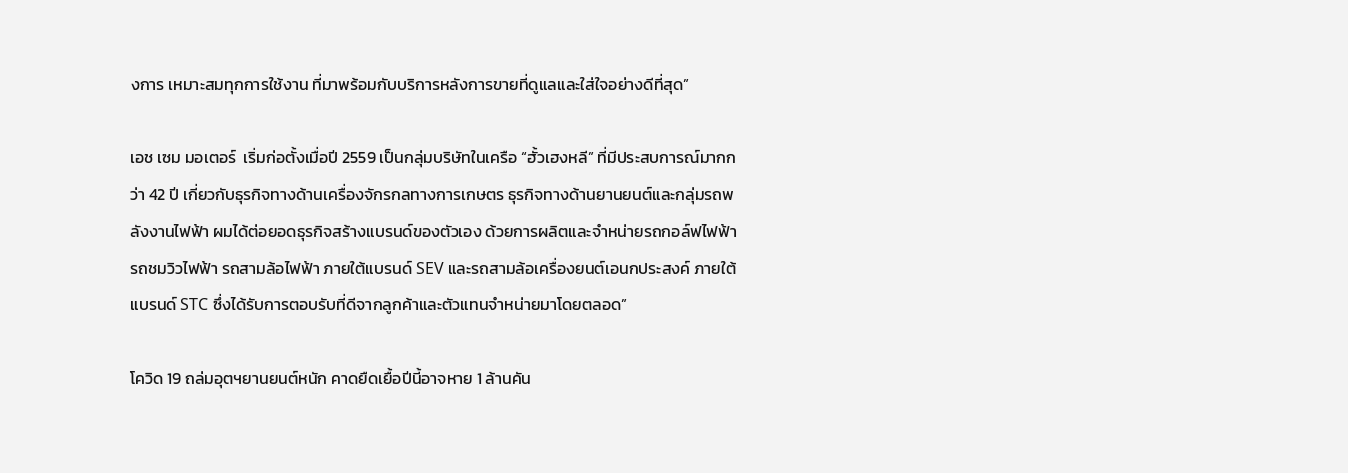งการ เหมาะสมทุกการใช้งาน ที่มาพร้อมกับบริการหลังการขายที่ดูแลและใส่ใจอย่างดีที่สุด”

เอช เซม มอเตอร์  เริ่มก่อตั้งเมื่อปี 2559 เป็นกลุ่มบริษัทในเครือ “ฮั้วเฮงหลี” ที่มีประสบการณ์มากกว่า 42 ปี เกี่ยวกับธุรกิจทางด้านเครื่องจักรกลทางการเกษตร ธุรกิจทางด้านยานยนต์และกลุ่มรถพลังงานไฟฟ้า ผมได้ต่อยอดธุรกิจสร้างแบรนด์ของตัวเอง ด้วยการผลิตและจำหน่ายรถกอล์ฟไฟฟ้า รถชมวิวไฟฟ้า รถสามล้อไฟฟ้า ภายใต้แบรนด์ SEV และรถสามล้อเครื่องยนต์เอนกประสงค์ ภายใต้แบรนด์ STC ซึ่งได้รับการตอบรับที่ดีจากลูกค้าและตัวแทนจำหน่ายมาโดยตลอด”

โควิด 19 ถล่มอุตฯยานยนต์หนัก คาดยืดเยื้อปีนี้อาจหาย 1 ล้านคัน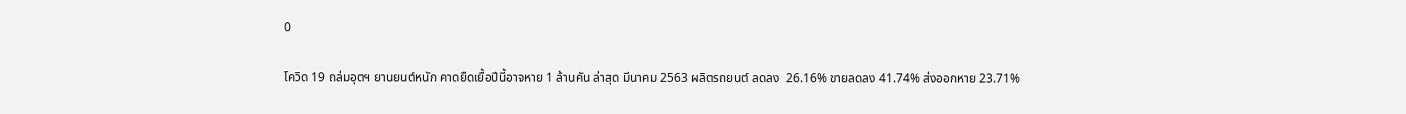0

โควิด 19 ถล่มอุตฯ ยานยนต์หนัก คาดยืดเยื้อปีนี้อาจหาย 1 ล้านคัน ล่าสุด มีนาคม 2563 ผลิตรถยนต์ ลดลง  26.16% ขายลดลง 41.74% ส่งออกหาย 23.71%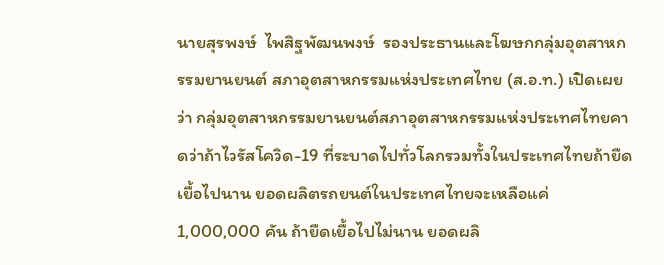นายสุรพงษ์  ไพสิฐพัฒนพงษ์  รองประธานและโฆษกกลุ่มอุตสาหกรรมยานยนต์ สภาอุตสาหกรรมแห่งประเทศไทย (ส.อ.ท.) เปิดเผยว่า กลุ่มอุตสาหกรรมยานยนต์สภาอุตสาหกรรมแห่งประเทศไทยคาดว่าถ้าไวรัสโควิด-19 ที่ระบาดไปทั่วโลกรวมทั้งในประเทศไทยถ้ายืดเยื้อไปนาน ยอดผลิตรถยนต์ในประเทศไทยจะเหลือแค่ 1,000,000 คัน ถ้ายืดเยื้อไปไม่นาน ยอดผลิ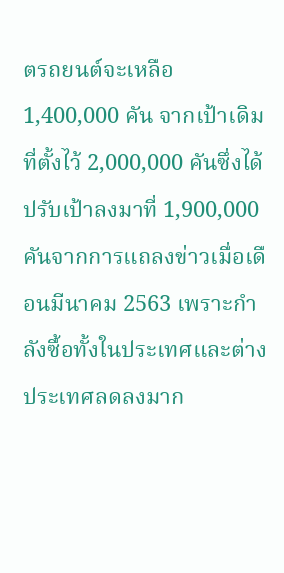ตรถยนต์จะเหลือ 1,400,000 คัน จากเป้าเดิมที่ตั้งไว้ 2,000,000 คันซึ่งได้ปรับเป้าลงมาที่ 1,900,000 คันจากการแถลงข่าวเมื่อเดือนมีนาคม 2563 เพราะกำลังซื้อทั้งในประเทศและต่างประเทศลดลงมาก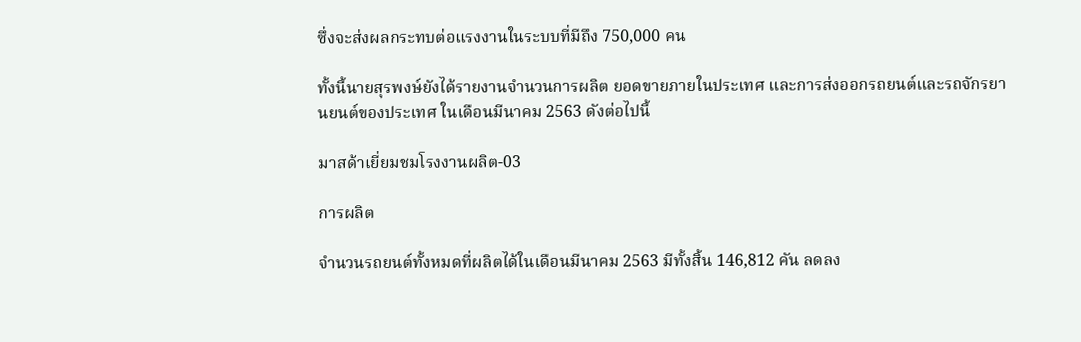ซึ่งจะส่งผลกระทบต่อแรงงานในระบบที่มีถึง 750,000 คน

ทั้งนี้นายสุรพงษ์ยังได้รายงานจำนวนการผลิต ยอดขายภายในประเทศ และการส่งออกรถยนต์และรถจักรยานยนต์ของประเทศ ในเดือนมีนาคม 2563 ดังต่อไปนี้

มาสด้าเยี่ยมชมโรงงานผลิต-03

การผลิต

จำนวนรถยนต์ทั้งหมดที่ผลิตได้ในเดือนมีนาคม 2563 มีทั้งสิ้น 146,812 คัน ลดลง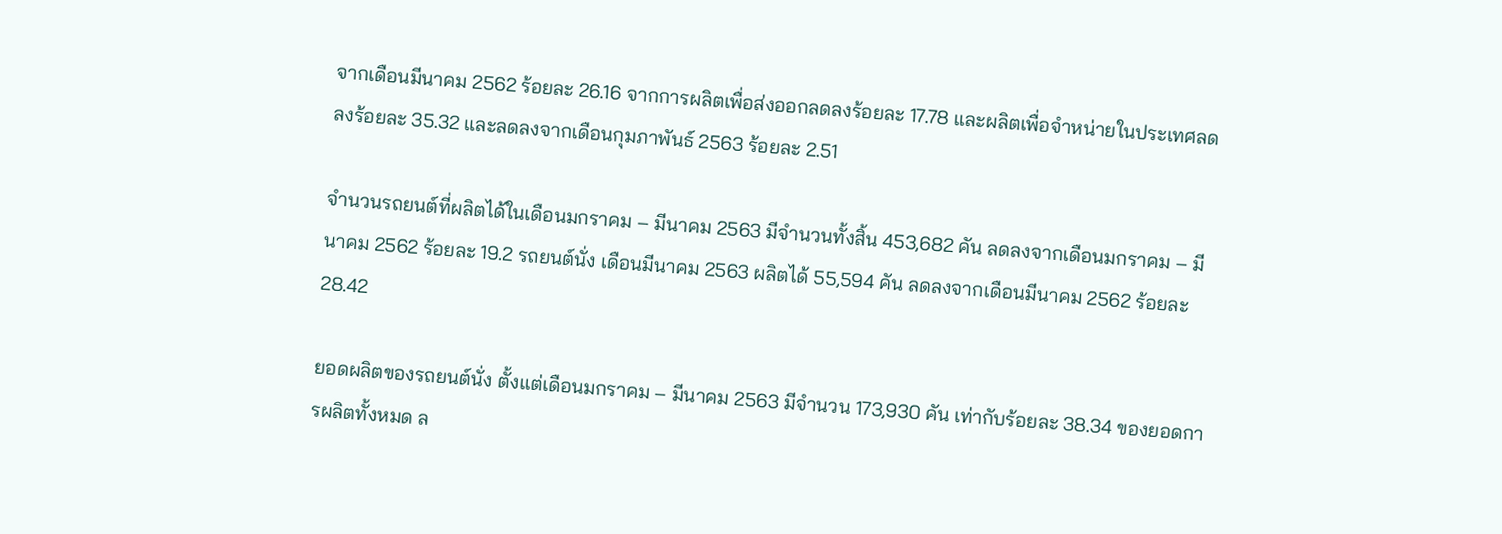จากเดือนมีนาคม 2562 ร้อยละ 26.16 จากการผลิตเพื่อส่งออกลดลงร้อยละ 17.78 และผลิตเพื่อจำหน่ายในประเทศลดลงร้อยละ 35.32 และลดลงจากเดือนกุมภาพันธ์ 2563 ร้อยละ 2.51

จำนวนรถยนต์ที่ผลิตได้ในเดือนมกราคม – มีนาคม 2563 มีจำนวนทั้งสิ้น 453,682 คัน ลดลงจากเดือนมกราคม – มีนาคม 2562 ร้อยละ 19.2 รถยนต์นั่ง เดือนมีนาคม 2563 ผลิตได้ 55,594 คัน ลดลงจากเดือนมีนาคม 2562 ร้อยละ 28.42

ยอดผลิตของรถยนต์นั่ง ตั้งแต่เดือนมกราคม – มีนาคม 2563 มีจำนวน 173,930 คัน เท่ากับร้อยละ 38.34 ของยอดการผลิตทั้งหมด ล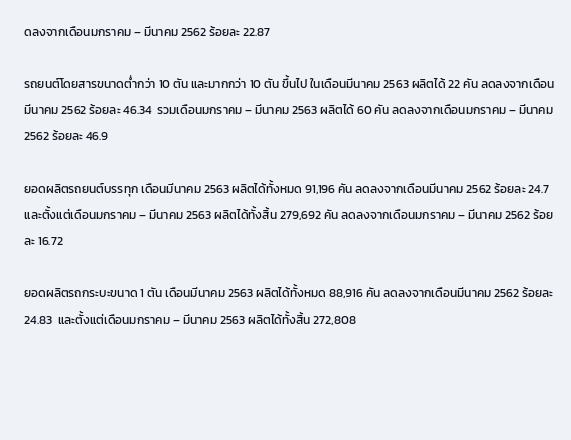ดลงจากเดือนมกราคม – มีนาคม 2562 ร้อยละ 22.87

รถยนต์โดยสารขนาดต่ำกว่า 10 ตัน และมากกว่า 10 ตัน ขึ้นไป ในเดือนมีนาคม 2563 ผลิตได้ 22 คัน ลดลงจากเดือนมีนาคม 2562 ร้อยละ 46.34  รวมเดือนมกราคม – มีนาคม 2563 ผลิตได้ 60 คัน ลดลงจากเดือนมกราคม – มีนาคม 2562 ร้อยละ 46.9

ยอดผลิตรถยนต์บรรทุก เดือนมีนาคม 2563 ผลิตได้ทั้งหมด 91,196 คัน ลดลงจากเดือนมีนาคม 2562 ร้อยละ 24.7 และตั้งแต่เดือนมกราคม – มีนาคม 2563 ผลิตได้ทั้งสิ้น 279,692 คัน ลดลงจากเดือนมกราคม – มีนาคม 2562 ร้อยละ 16.72

ยอดผลิตรถกระบะขนาด 1 ตัน เดือนมีนาคม 2563 ผลิตได้ทั้งหมด 88,916 คัน ลดลงจากเดือนมีนาคม 2562 ร้อยละ 24.83  และตั้งแต่เดือนมกราคม – มีนาคม 2563 ผลิตได้ทั้งสิ้น 272,808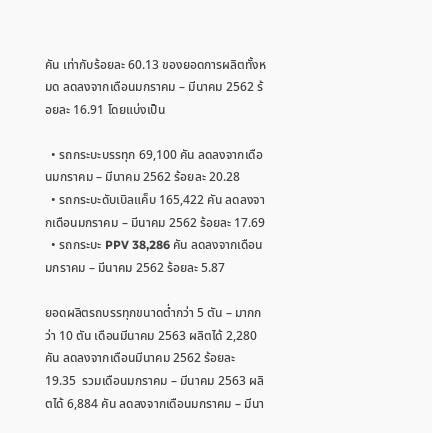คัน เท่ากับร้อยละ 60.13 ของยอดการผลิตทั้งหมด ลดลงจากเดือนมกราคม – มีนาคม 2562 ร้อยละ 16.91 โดยแบ่งเป็น

  • รถกระบะบรรทุก 69,100 คัน ลดลงจากเดือนมกราคม – มีนาคม 2562 ร้อยละ 20.28
  • รถกระบะดับเบิลแค็บ 165,422 คัน ลดลงจากเดือนมกราคม – มีนาคม 2562 ร้อยละ 17.69
  • รถกระบะ PPV 38,286 คัน ลดลงจากเดือนมกราคม – มีนาคม 2562 ร้อยละ 5.87

ยอดผลิตรถบรรทุกขนาดต่ำกว่า 5 ตัน – มากกว่า 10 ตัน เดือนมีนาคม 2563 ผลิตได้ 2,280 คัน ลดลงจากเดือนมีนาคม 2562 ร้อยละ 19.35  รวมเดือนมกราคม – มีนาคม 2563 ผลิตได้ 6,884 คัน ลดลงจากเดือนมกราคม – มีนา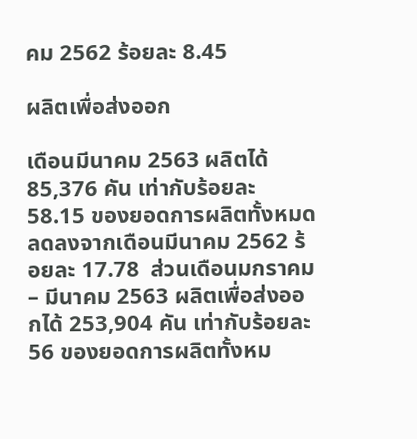คม 2562 ร้อยละ 8.45

ผลิตเพื่อส่งออก

เดือนมีนาคม 2563 ผลิตได้ 85,376 คัน เท่ากับร้อยละ 58.15 ของยอดการผลิตทั้งหมด ลดลงจากเดือนมีนาคม 2562 ร้อยละ 17.78  ส่วนเดือนมกราคม – มีนาคม 2563 ผลิตเพื่อส่งออกได้ 253,904 คัน เท่ากับร้อยละ 56 ของยอดการผลิตทั้งหม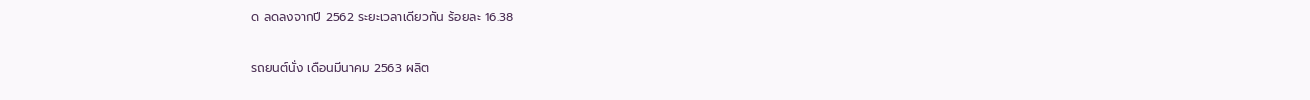ด ลดลงจากปี 2562 ระยะเวลาเดียวกัน ร้อยละ 16.38

รถยนต์นั่ง เดือนมีนาคม 2563 ผลิต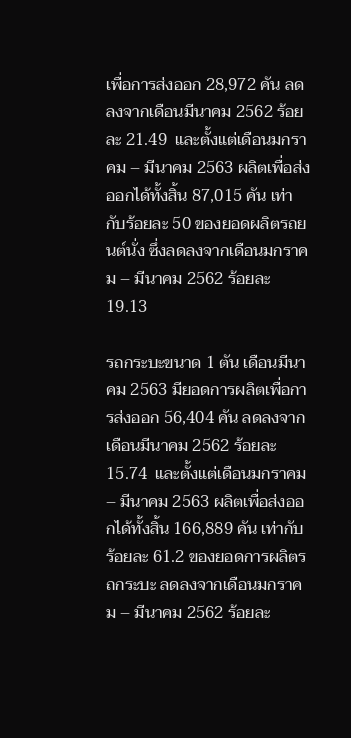เพื่อการส่งออก 28,972 คัน ลดลงจากเดือนมีนาคม 2562 ร้อยละ 21.49  และตั้งแต่เดือนมกราคม – มีนาคม 2563 ผลิตเพื่อส่งออกได้ทั้งสิ้น 87,015 คัน เท่ากับร้อยละ 50 ของยอดผลิตรถยนต์นั่ง ซึ่งลดลงจากเดือนมกราคม – มีนาคม 2562 ร้อยละ 19.13

รถกระบะขนาด 1 ตัน เดือนมีนาคม 2563 มียอดการผลิตเพื่อการส่งออก 56,404 คัน ลดลงจากเดือนมีนาคม 2562 ร้อยละ 15.74  และตั้งแต่เดือนมกราคม – มีนาคม 2563 ผลิตเพื่อส่งออกได้ทั้งสิ้น 166,889 คัน เท่ากับร้อยละ 61.2 ของยอดการผลิตรถกระบะ ลดลงจากเดือนมกราคม – มีนาคม 2562 ร้อยละ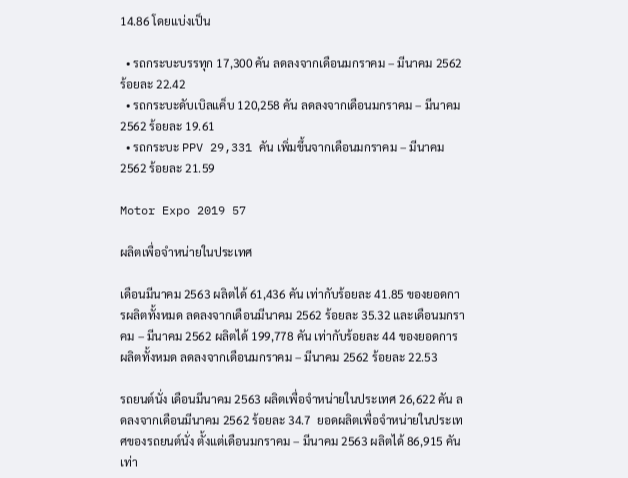14.86 โดยแบ่งเป็น

  • รถกระบะบรรทุก 17,300 คัน ลดลงจากเดือนมกราคม – มีนาคม 2562 ร้อยละ 22.42
  • รถกระบะดับเบิลแค็บ 120,258 คัน ลดลงจากเดือนมกราคม – มีนาคม 2562 ร้อยละ 19.61
  • รถกระบะ PPV 29,331 คัน เพิ่มขึ้นจากเดือนมกราคม – มีนาคม 2562 ร้อยละ 21.59

Motor Expo 2019 57

ผลิตเพื่อจำหน่ายในประเทศ

เดือนมีนาคม 2563 ผลิตได้ 61,436 คัน เท่ากับร้อยละ 41.85 ของยอดการผลิตทั้งหมด ลดลงจากเดือนมีนาคม 2562 ร้อยละ 35.32 และเดือนมกราคม – มีนาคม 2562 ผลิตได้ 199,778 คัน เท่ากับร้อยละ 44 ของยอดการผลิตทั้งหมด ลดลงจากเดือนมกราคม – มีนาคม 2562 ร้อยละ 22.53

รถยนต์นั่ง เดือนมีนาคม 2563 ผลิตเพื่อจำหน่ายในประเทศ 26,622 คัน ลดลงจากเดือนมีนาคม 2562 ร้อยละ 34.7  ยอดผลิตเพื่อจำหน่ายในประเทศของรถยนต์นั่ง ตั้งแต่เดือนมกราคม – มีนาคม 2563 ผลิตได้ 86,915 คัน เท่า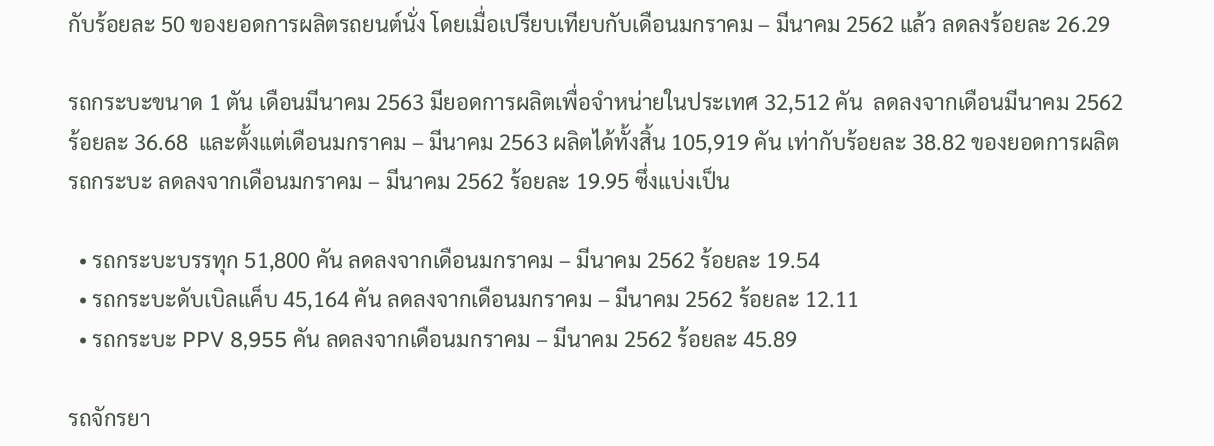กับร้อยละ 50 ของยอดการผลิตรถยนต์นั่ง โดยเมื่อเปรียบเทียบกับเดือนมกราคม – มีนาคม 2562 แล้ว ลดลงร้อยละ 26.29

รถกระบะขนาด 1 ตัน เดือนมีนาคม 2563 มียอดการผลิตเพื่อจำหน่ายในประเทศ 32,512 คัน  ลดลงจากเดือนมีนาคม 2562 ร้อยละ 36.68  และตั้งแต่เดือนมกราคม – มีนาคม 2563 ผลิตได้ทั้งสิ้น 105,919 คัน เท่ากับร้อยละ 38.82 ของยอดการผลิตรถกระบะ ลดลงจากเดือนมกราคม – มีนาคม 2562 ร้อยละ 19.95 ซึ่งแบ่งเป็น

  • รถกระบะบรรทุก 51,800 คัน ลดลงจากเดือนมกราคม – มีนาคม 2562 ร้อยละ 19.54
  • รถกระบะดับเบิลแค็บ 45,164 คัน ลดลงจากเดือนมกราคม – มีนาคม 2562 ร้อยละ 12.11
  • รถกระบะ PPV 8,955 คัน ลดลงจากเดือนมกราคม – มีนาคม 2562 ร้อยละ 45.89

รถจักรยา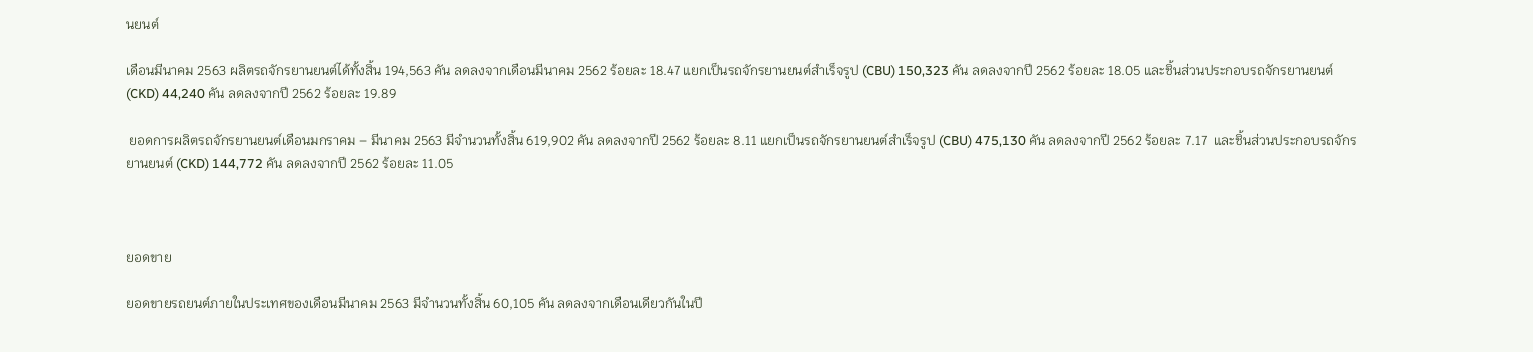นยนต์

เดือนมีนาคม 2563 ผลิตรถจักรยานยนต์ได้ทั้งสิ้น 194,563 คัน ลดลงจากเดือนมีนาคม 2562 ร้อยละ 18.47 แยกเป็นรถจักรยานยนต์สำเร็จรูป (CBU) 150,323 คัน ลดลงจากปี 2562 ร้อยละ 18.05 และชิ้นส่วนประกอบรถจักรยานยนต์ (CKD) 44,240 คัน ลดลงจากปี 2562 ร้อยละ 19.89

 ยอดการผลิตรถจักรยานยนต์เดือนมกราคม – มีนาคม 2563 มีจำนวนทั้งสิ้น 619,902 คัน ลดลงจากปี 2562 ร้อยละ 8.11 แยกเป็นรถจักรยานยนต์สำเร็จรูป (CBU) 475,130 คัน ลดลงจากปี 2562 ร้อยละ 7.17  และชิ้นส่วนประกอบรถจักรยานยนต์ (CKD) 144,772 คัน ลดลงจากปี 2562 ร้อยละ 11.05



ยอดขาย

ยอดขายรถยนต์ภายในประเทศของเดือนมีนาคม 2563 มีจำนวนทั้งสิ้น 60,105 คัน ลดลงจากเดือนเดียวกันในปี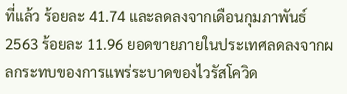ที่แล้ว ร้อยละ 41.74 และลดลงจากเดือนกุมภาพันธ์ 2563 ร้อยละ 11.96 ยอดขายภายในประเทศลดลงจากผลกระทบของการแพร่ระบาดของไวรัสโควิด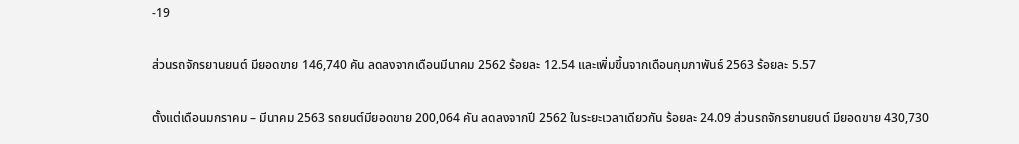-19

ส่วนรถจักรยานยนต์ มียอดขาย 146,740 คัน ลดลงจากเดือนมีนาคม 2562 ร้อยละ 12.54 และเพิ่มขึ้นจากเดือนกุมภาพันธ์ 2563 ร้อยละ 5.57

ตั้งแต่เดือนมกราคม – มีนาคม 2563 รถยนต์มียอดขาย 200,064 คัน ลดลงจากปี 2562 ในระยะเวลาเดียวกัน ร้อยละ 24.09 ส่วนรถจักรยานยนต์ มียอดขาย 430,730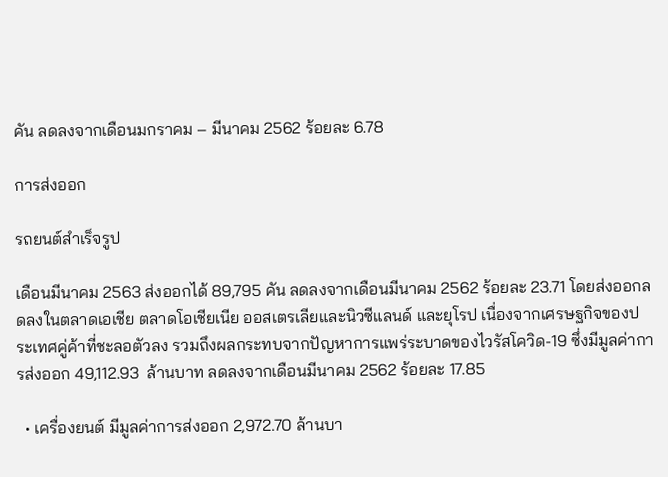คัน ลดลงจากเดือนมกราคม – มีนาคม 2562 ร้อยละ 6.78

การส่งออก

รถยนต์สำเร็จรูป

เดือนมีนาคม 2563 ส่งออกได้ 89,795 คัน ลดลงจากเดือนมีนาคม 2562 ร้อยละ 23.71 โดยส่งออกลดลงในตลาดเอเชีย ตลาดโอเชียเนีย ออสเตรเลียและนิวซีแลนด์ และยุโรป เนื่องจากเศรษฐกิจของประเทศคู่ค้าที่ชะลอตัวลง รวมถึงผลกระทบจากปัญหาการแพร่ระบาดของไวรัสโควิด-19 ซึ่งมีมูลค่าการส่งออก 49,112.93  ล้านบาท ลดลงจากเดือนมีนาคม 2562 ร้อยละ 17.85

  • เครื่องยนต์ มีมูลค่าการส่งออก 2,972.70 ล้านบา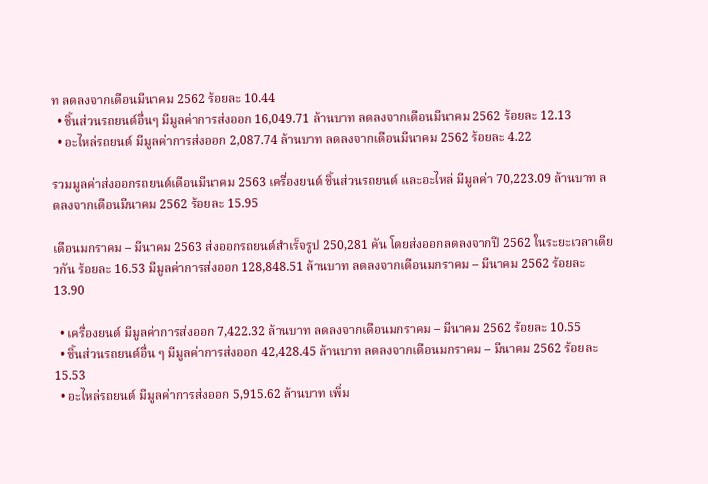ท ลดลงจากเดือนมีนาคม 2562 ร้อยละ 10.44
  • ชิ้นส่วนรถยนต์อื่นๆ มีมูลค่าการส่งออก 16,049.71 ล้านบาท ลดลงจากเดือนมีนาคม 2562 ร้อยละ 12.13
  • อะไหล่รถยนต์ มีมูลค่าการส่งออก 2,087.74 ล้านบาท ลดลงจากเดือนมีนาคม 2562 ร้อยละ 4.22

รวมมูลค่าส่งออกรถยนต์เดือนมีนาคม 2563 เครื่องยนต์ ชิ้นส่วนรถยนต์ และอะไหล่ มีมูลค่า 70,223.09 ล้านบาท ลดลงจากเดือนมีนาคม 2562 ร้อยละ 15.95

เดือนมกราคม – มีนาคม 2563 ส่งออกรถยนต์สำเร็จรูป 250,281 คัน โดยส่งออกลดลงจากปี 2562 ในระยะเวลาเดียวกัน ร้อยละ 16.53 มีมูลค่าการส่งออก 128,848.51 ล้านบาท ลดลงจากเดือนมกราคม – มีนาคม 2562 ร้อยละ 13.90

  • เครื่องยนต์ มีมูลค่าการส่งออก 7,422.32 ล้านบาท ลดลงจากเดือนมกราคม – มีนาคม 2562 ร้อยละ 10.55
  • ชิ้นส่วนรถยนต์อื่น ๆ มีมูลค่าการส่งออก 42,428.45 ล้านบาท ลดลงจากเดือนมกราคม – มีนาคม 2562 ร้อยละ 15.53
  • อะไหล่รถยนต์ มีมูลค่าการส่งออก 5,915.62 ล้านบาท เพิ่ม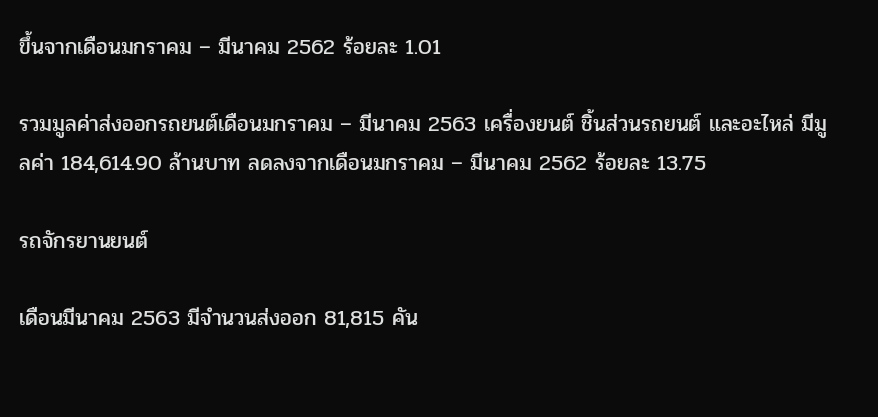ขึ้นจากเดือนมกราคม – มีนาคม 2562 ร้อยละ 1.01

รวมมูลค่าส่งออกรถยนต์เดือนมกราคม – มีนาคม 2563 เครื่องยนต์ ชิ้นส่วนรถยนต์ และอะไหล่ มีมูลค่า 184,614.90 ล้านบาท ลดลงจากเดือนมกราคม – มีนาคม 2562 ร้อยละ 13.75

รถจักรยานยนต์

เดือนมีนาคม 2563 มีจำนวนส่งออก 81,815 คัน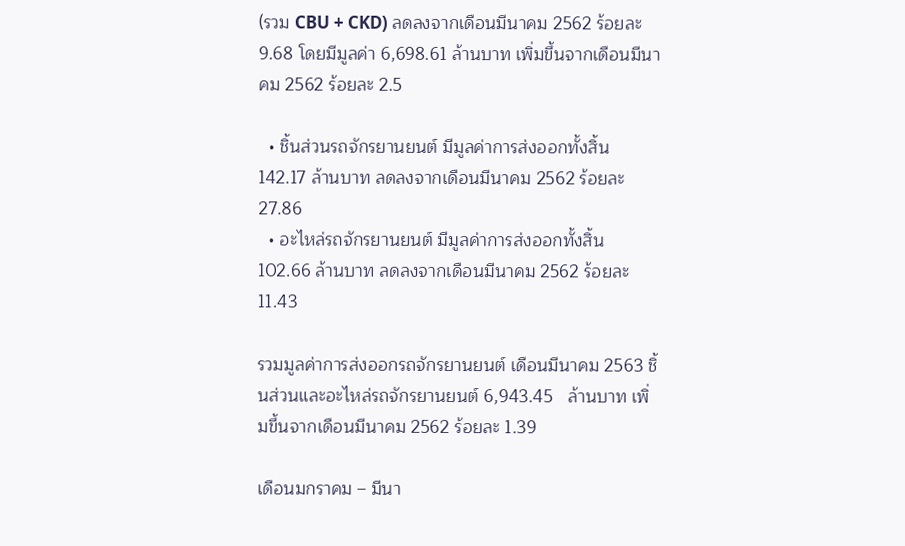(รวม CBU + CKD) ลดลงจากเดือนมีนาคม 2562 ร้อยละ 9.68 โดยมีมูลค่า 6,698.61 ล้านบาท เพิ่มขึ้นจากเดือนมีนาคม 2562 ร้อยละ 2.5

  • ชิ้นส่วนรถจักรยานยนต์ มีมูลค่าการส่งออกทั้งสิ้น 142.17 ล้านบาท ลดลงจากเดือนมีนาคม 2562 ร้อยละ 27.86
  • อะไหล่รถจักรยานยนต์ มีมูลค่าการส่งออกทั้งสิ้น 102.66 ล้านบาท ลดลงจากเดือนมีนาคม 2562 ร้อยละ 11.43

รวมมูลค่าการส่งออกรถจักรยานยนต์ เดือนมีนาคม 2563 ชิ้นส่วนและอะไหล่รถจักรยานยนต์ 6,943.45   ล้านบาท เพิ่มขึ้นจากเดือนมีนาคม 2562 ร้อยละ 1.39

เดือนมกราคม – มีนา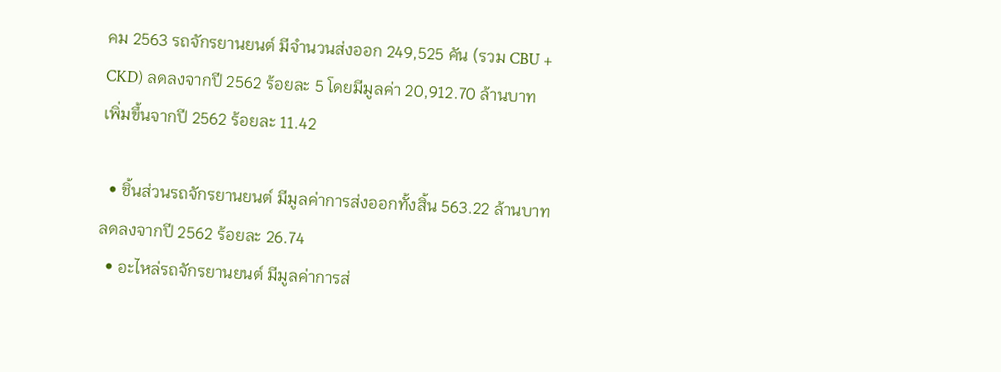คม 2563 รถจักรยานยนต์ มีจำนวนส่งออก 249,525 คัน (รวม CBU + CKD) ลดลงจากปี 2562 ร้อยละ 5 โดยมีมูลค่า 20,912.70 ล้านบาท เพิ่มขึ้นจากปี 2562 ร้อยละ 11.42

  • ชิ้นส่วนรถจักรยานยนต์ มีมูลค่าการส่งออกทั้งสิ้น 563.22 ล้านบาท ลดลงจากปี 2562 ร้อยละ 26.74
  • อะไหล่รถจักรยานยนต์ มีมูลค่าการส่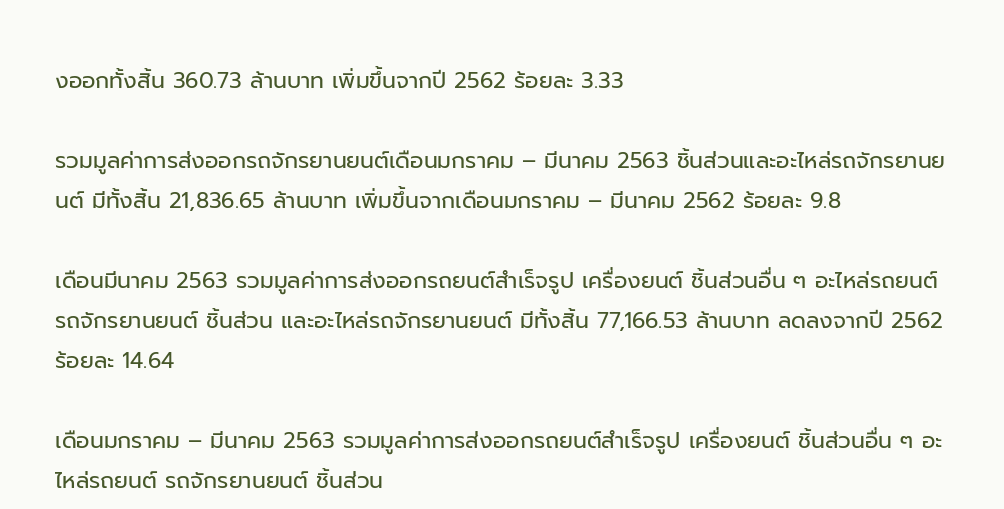งออกทั้งสิ้น 360.73 ล้านบาท เพิ่มขึ้นจากปี 2562 ร้อยละ 3.33

รวมมูลค่าการส่งออกรถจักรยานยนต์เดือนมกราคม – มีนาคม 2563 ชิ้นส่วนและอะไหล่รถจักรยานยนต์ มีทั้งสิ้น 21,836.65 ล้านบาท เพิ่มขึ้นจากเดือนมกราคม – มีนาคม 2562 ร้อยละ 9.8

เดือนมีนาคม 2563 รวมมูลค่าการส่งออกรถยนต์สำเร็จรูป เครื่องยนต์ ชิ้นส่วนอื่น ๆ อะไหล่รถยนต์ รถจักรยานยนต์ ชิ้นส่วน และอะไหล่รถจักรยานยนต์ มีทั้งสิ้น 77,166.53 ล้านบาท ลดลงจากปี 2562 ร้อยละ 14.64

เดือนมกราคม – มีนาคม 2563 รวมมูลค่าการส่งออกรถยนต์สำเร็จรูป เครื่องยนต์ ชิ้นส่วนอื่น ๆ อะไหล่รถยนต์ รถจักรยานยนต์ ชิ้นส่วน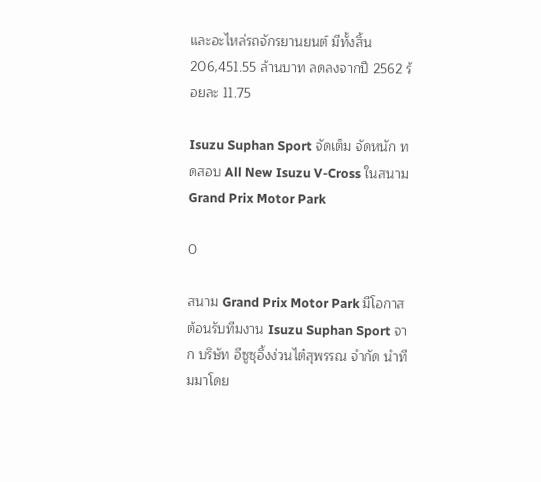และอะไหล่รถจักรยานยนต์ มีทั้งสิ้น 206,451.55 ล้านบาท ลดลงจากปี 2562 ร้อยละ 11.75

Isuzu Suphan Sport จัดเต็ม จัดหนัก ทดสอบ All New Isuzu V-Cross ในสนาม Grand Prix Motor Park

0

สนาม Grand Prix Motor Park มีโอกาสต้อนรับทีมงาน Isuzu Suphan Sport จาก บริษัท อีซูซุอึ้งง่วนไต๋สุพรรณ จำกัด นำทีมมาโดย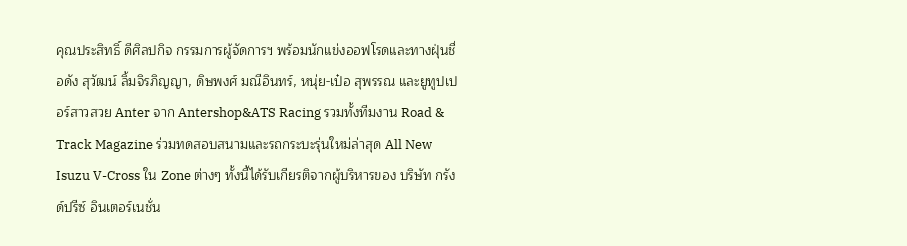คุณประสิทธิ์ ดีศิลปกิจ กรรมการผู้จัดการฯ พร้อมนักแข่งออฟโรดและทางฝุ่นชื่อดัง สุวัฒน์ ลิ้มจิรภิญญา, ดิษพงศ์ มณีอินทร์, หนุ่ย-เป๋อ สุพรรณ และยูทูปเปอร์สาวสวย Anter จาก Antershop&ATS Racing รวมทั้งทีมงาน Road & Track Magazine ร่วมทดสอบสนามและรถกระบะรุ่นใหม่ล่าสุด All New Isuzu V-Cross ใน Zone ต่างๆ ทั้งนี้ได้รับเกียรติจากผู้บริหารของ บริษัท กรังด์ปรีซ์ อินเตอร์เนชั่น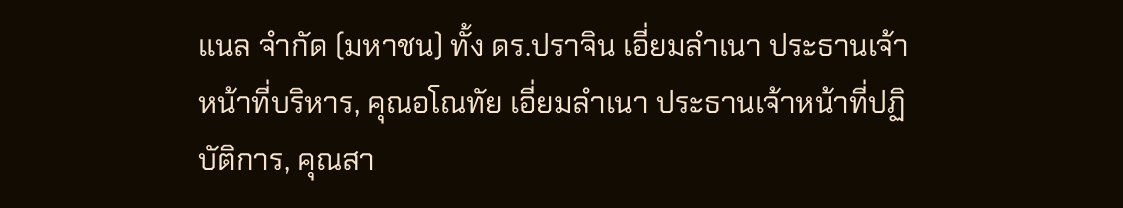แนล จำกัด (มหาชน) ทั้ง ดร.ปราจิน เอี่ยมลำเนา ประธานเจ้าหน้าที่บริหาร, คุณอโณทัย เอี่ยมลำเนา ประธานเจ้าหน้าที่ปฏิบัติการ, คุณสา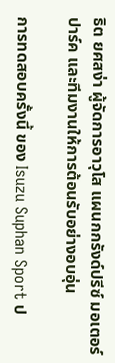ธิต ยศสง่า ผู้จัดการอาวุโส แผนกกรังด์ปรีซ์ มอเตอร์ ปาร์ค และทีมงานให้การต้อนรับอย่างอบอุ่น

การทดสอบครั้งนี้ ของ Isuzu Suphan Sport ป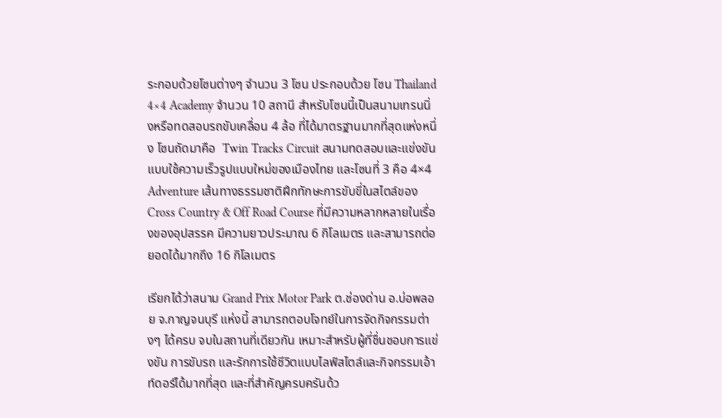ระกอบด้วยโซนต่างๆ จำนวน 3 โซน ประกอบด้วย โซน Thailand 4×4 Academy จำนวน 10 สถานี สำหรับโซนนี้เป็นสนามเทรนนิ่งหรือทดสอบรถขับเคลื่อน 4 ล้อ ที่ได้มาตรฐานมากที่สุดแห่งหนึ่ง โซนถัดมาคือ  Twin Tracks Circuit สนามทดสอบและแข่งขันแบบใช้ความเร็วรูปแบบใหม่ของเมืองไทย และโซนที่ 3 คือ 4×4 Adventure เส้นทางธรรมชาติฝึกทักษะการขับขี่ในสไตล์ของ Cross Country & Off Road Course ที่มีความหลากหลายในเรื่องของอุปสรรค มีความยาวประมาณ 6 กิโลเมตร และสามารถต่อยอดได้มากถึง 16 กิโลเมตร

เรียกได้ว่าสนาม Grand Prix Motor Park ต.ช่องด่าน อ.บ่อพลอย จ.กาญจนบุรี แห่งนี้ สามารถตอบโจทย์ในการจัดกิจกรรมต่างๆ ได้ครบ จบในสถานที่เดียวกัน เหมาะสำหรับผู้ที่ชื่นชอบการแข่งขัน การขับรถ และรักการใช้ชีวิตแบบไลฟ์สไตล์และกิจกรรมเอ้าท์ดอร์ได้มากที่สุด และที่สำคัญครบครันด้ว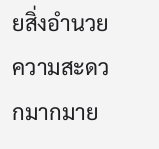ยสิ่งอำนวยความสะดวกมากมาย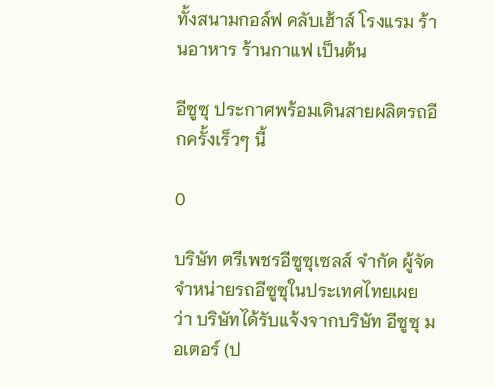ทั้งสนามกอล์ฟ คลับเฮ้าส์ โรงแรม ร้านอาหาร ร้านกาแฟ เป็นต้น

อีซูซุ ประกาศพร้อมเดินสายผลิตรถอีกครั้งเร็วๆ นี้

0

บริษัท ตรีเพชรอีซูซุเซลส์ จำกัด ผู้จัดจำหน่ายรถอีซูซุในประเทศไทยเผยว่า บริษัทได้รับแจ้งจากบริษัท อีซูซุ มอเตอร์ (ป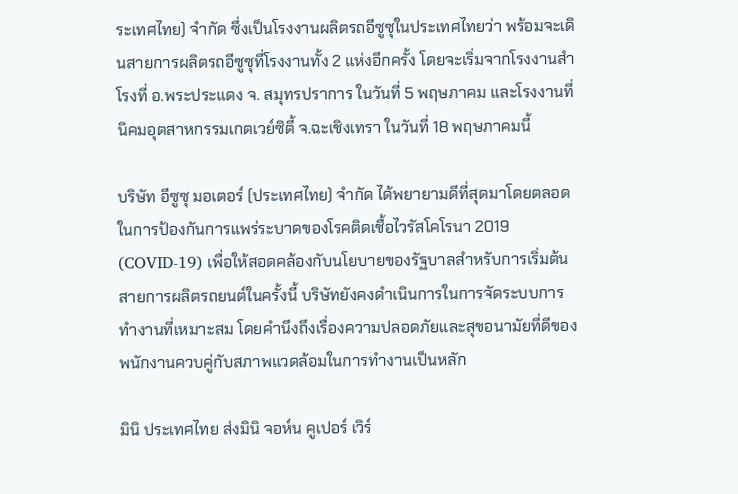ระเทศไทย) จำกัด ซึ่งเป็นโรงงานผลิตรถอีซูซุในประเทศไทยว่า พร้อมจะเดินสายการผลิตรถอีซูซุที่โรงงานทั้ง 2 แห่งอีกครั้ง โดยจะเริ่มจากโรงงานสำโรงที่ อ.พระประแดง จ. สมุทรปราการ ในวันที่ 5 พฤษภาคม และโรงงานที่นิคมอุตสาหกรรมเกตเวย์ซิตี้ จ.ฉะเชิงเทรา ในวันที่ 18 พฤษภาคมนี้

บริษัท อีซูซุ มอเตอร์ (ประเทศไทย) จำกัด ได้พยายามดีที่สุดมาโดยตลอดในการป้องกันการแพร่ระบาดของโรคติดเชื้อไวรัสโคโรนา 2019 (COVID-19) เพื่อให้สอดคล้องกับนโยบายของรัฐบาลสำหรับการเริ่มต้นสายการผลิตรถยนต์ในครั้งนี้ บริษัทยังคงดำเนินการในการจัดระบบการทำงานที่เหมาะสม โดยคำนึงถึงเรื่องความปลอดภัยและสุขอนามัยที่ดีของพนักงานควบคู่กับสภาพแวดล้อมในการทำงานเป็นหลัก

มินิ ประเทศไทย ส่งมินิ จอห์น คูเปอร์ เวิร์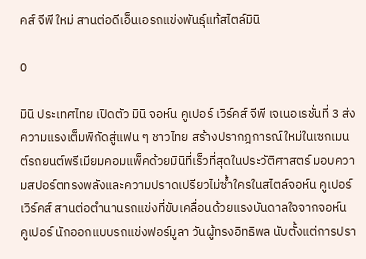คส์ จีพี ใหม่ สานต่อดีเอ็นเอรถแข่งพันธุ์แท้สไตล์มินิ

0

มินิ ประเทศไทย เปิดตัว มินิ จอห์น คูเปอร์ เวิร์คส์ จีพี เจเนอเรชั่นที่ 3 ส่งความแรงเต็มพิกัดสู่แฟน ๆ ชาวไทย สร้างปรากฎการณ์ใหม่ในเซกเมนต์รถยนต์พรีเมียมคอมแพ็คด้วยมินิที่เร็วที่สุดในประวัติศาสตร์ มอบความสปอร์ตทรงพลังและความปราดเปรียวไม่ซ้ำใครในสไตล์จอห์น คูเปอร์ เวิร์คส์ สานต่อตำนานรถแข่งที่ขับเคลื่อนด้วยแรงบันดาลใจจากจอห์น คูเปอร์ นักออกแบบรถแข่งฟอร์มูลา วันผู้ทรงอิทธิพล นับตั้งแต่การปรา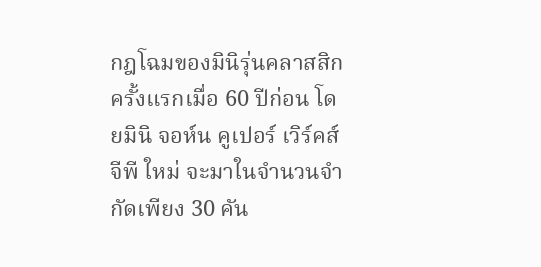กฎโฉมของมินิรุ่นคลาสสิกครั้งแรกเมื่อ 60 ปีก่อน โดยมินิ จอห์น คูเปอร์ เวิร์คส์ จีพี ใหม่ จะมาในจำนวนจำกัดเพียง 30 คัน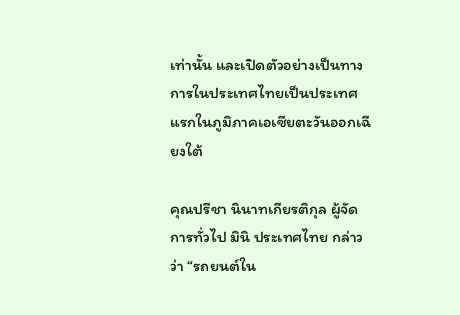เท่านั้น และเปิดตัวอย่างเป็นทางการในประเทศไทยเป็นประเทศแรกในภูมิภาคเอเซียตะวันออกเฉียงใต้

คุณปรีชา นินาทเกียรติกุล ผู้จัดการทั่วไป มินิ ประเทศไทย กล่าวว่า “รถยนต์ใน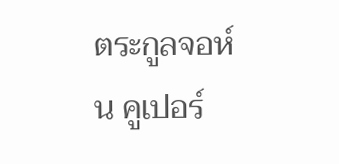ตระกูลจอห์น คูเปอร์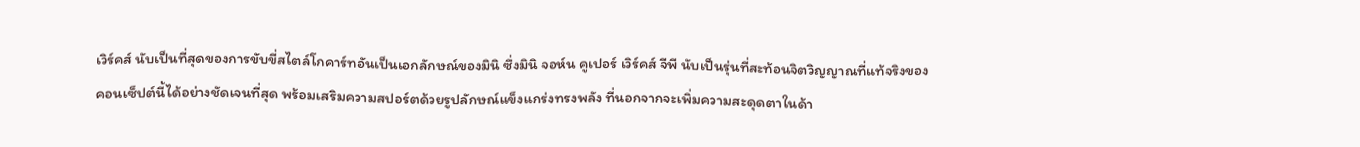เวิร์คส์ นับเป็นที่สุดของการขับขี่สไตล์โกคาร์ทอันเป็นเอกลักษณ์ของมินิ ซึ่งมินิ จอห์น คูเปอร์ เวิร์คส์ จีพี นับเป็นรุ่นที่สะท้อนจิตวิญญาณที่แท้จริงของคอนเซ็ปต์นี้ได้อย่างชัดเจนที่สุด พร้อมเสริมความสปอร์ตด้วยรูปลักษณ์แข็งแกร่งทรงพลัง ที่นอกจากจะเพิ่มความสะดุดตาในด้า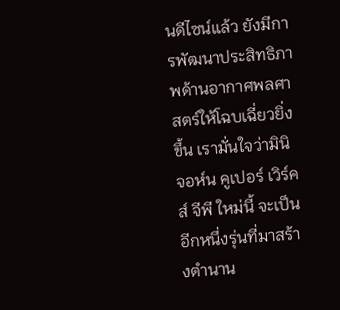นดีไซน์แล้ว ยังมีการพัฒนาประสิทธิภาพด้านอากาศพลศาสตร์ให้โฉบเฉี่ยวยิ่งขึ้น เรามั่นใจว่ามินิ จอห์น คูเปอร์ เวิร์คส์ จีพี ใหม่นี้ จะเป็นอีกหนึ่งรุ่นที่มาสร้างตำนาน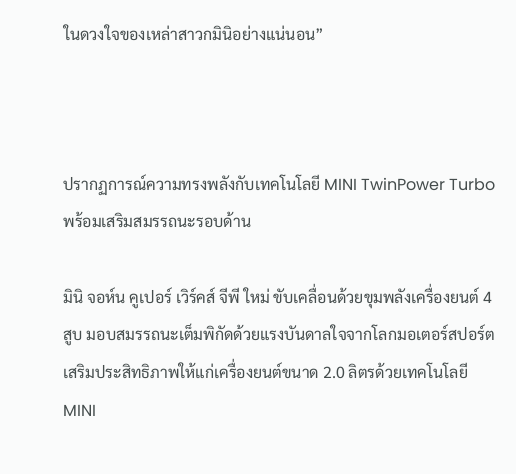ในดวงใจของเหล่าสาวกมินิอย่างแน่นอน”



ปรากฏการณ์ความทรงพลังกับเทคโนโลยี MINI TwinPower Turbo พร้อมเสริมสมรรถนะรอบด้าน

มินิ จอห์น คูเปอร์ เวิร์คส์ จีพี ใหม่ ขับเคลื่อนด้วยขุมพลังเครื่องยนต์ 4 สูบ มอบสมรรถนะเต็มพิกัดด้วยแรงบันดาลใจจากโลกมอเตอร์สปอร์ต เสริมประสิทธิภาพให้แก่เครื่องยนต์ขนาด 2.0 ลิตรด้วยเทคโนโลยี MINI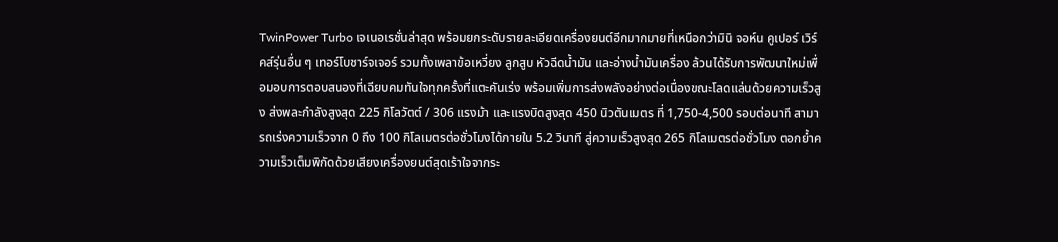TwinPower Turbo เจเนอเรชั่นล่าสุด พร้อมยกระดับรายละเอียดเครื่องยนต์อีกมากมายที่เหนือกว่ามินิ จอห์น คูเปอร์ เวิร์คส์รุ่นอื่น ๆ เทอร์โบชาร์จเจอร์ รวมทั้งเพลาข้อเหวี่ยง ลูกสูบ หัวฉีดน้ำมัน และอ่างน้ำมันเครื่อง ล้วนได้รับการพัฒนาใหม่เพื่อมอบการตอบสนองที่เฉียบคมทันใจทุกครั้งที่แตะคันเร่ง พร้อมเพิ่มการส่งพลังอย่างต่อเนื่องขณะโลดแล่นด้วยความเร็วสูง ส่งพละกำลังสูงสุด 225 กิโลวัตต์ / 306 แรงม้า และแรงบิดสูงสุด 450 นิวตันเมตร ที่ 1,750-4,500 รอบต่อนาที สามารถเร่งความเร็วจาก 0 ถึง 100 กิโลเมตรต่อชั่วโมงได้ภายใน 5.2 วินาที สู่ความเร็วสูงสุด 265 กิโลเมตรต่อชั่วโมง ตอกย้ำความเร็วเต็มพิกัดด้วยเสียงเครื่องยนต์สุดเร้าใจจากระ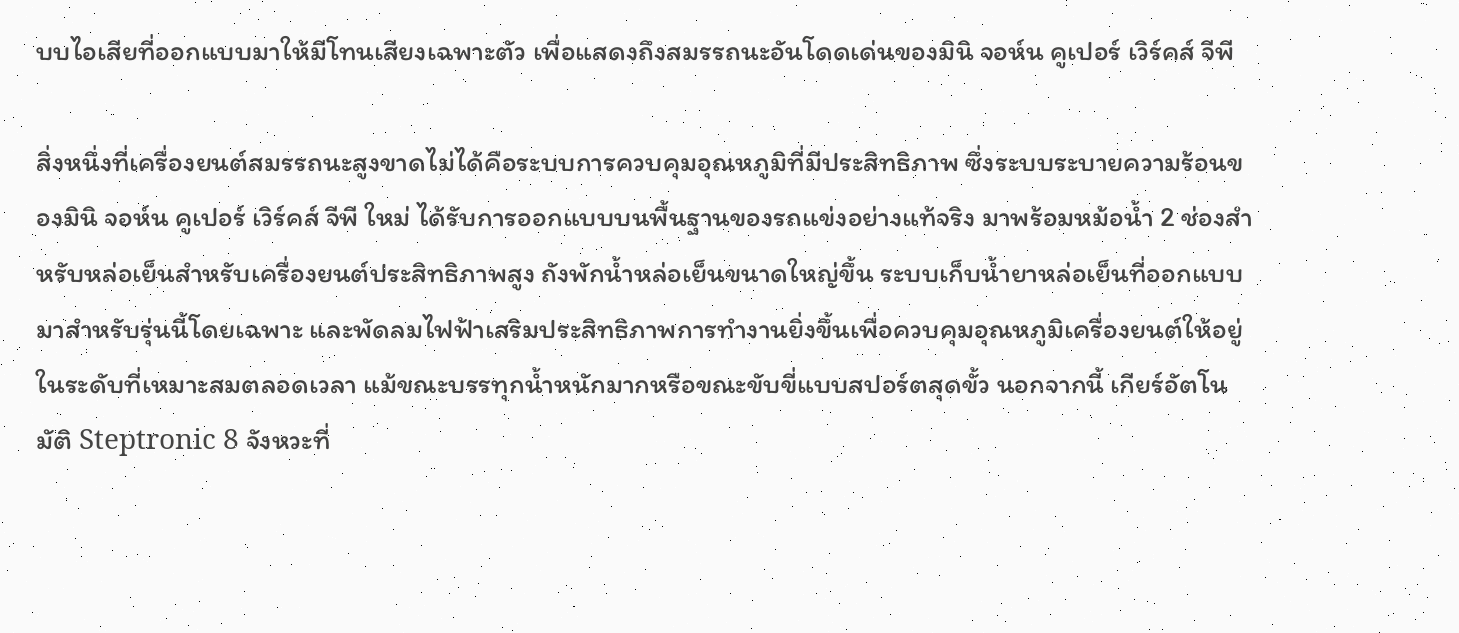บบไอเสียที่ออกแบบมาให้มีโทนเสียงเฉพาะตัว เพื่อแสดงถึงสมรรถนะอันโดดเด่นของมินิ จอห์น คูเปอร์ เวิร์คส์ จีพี

สิ่งหนึ่งที่เครื่องยนต์สมรรถนะสูงขาดไม่ได้คือระบบการควบคุมอุณหภูมิที่มีประสิทธิภาพ ซึ่งระบบระบายความร้อนของมินิ จอห์น คูเปอร์ เวิร์คส์ จีพี ใหม่ ได้รับการออกแบบบนพื้นฐานของรถแข่งอย่างแท้จริง มาพร้อมหม้อน้ำ 2 ช่องสำหรับหล่อเย็นสำหรับเครื่องยนต์ประสิทธิภาพสูง ถังพักน้ำหล่อเย็นขนาดใหญ่ขึ้น ระบบเก็บน้ำยาหล่อเย็นที่ออกแบบมาสำหรับรุ่นนี้โดยเฉพาะ และพัดลมไฟฟ้าเสริมประสิทธิภาพการทำงานยิ่งขึ้นเพื่อควบคุมอุณหภูมิเครื่องยนต์ให้อยู่ในระดับที่เหมาะสมตลอดเวลา แม้ขณะบรรทุกน้ำหนักมากหรือขณะขับขี่แบบสปอร์ตสุดขั้ว นอกจากนี้ เกียร์อัตโนมัติ Steptronic 8 จังหวะที่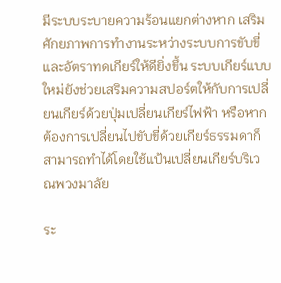มีระบบระบายความร้อนแยกต่างหาก เสริมศักยภาพการทำงานระหว่างระบบการขับขี่และอัตราทดเกียร์ให้ดียิ่งขึ้น ระบบเกียร์แบบใหม่ยังช่วยเสริมความสปอร์ตให้กับการเปลี่ยนเกียร์ด้วยปุ่มเปลี่ยนเกียร์ไฟฟ้า หรือหากต้องการเปลี่ยนไปขับขี่ด้วยเกียร์ธรรมดาก็สามารถทำได้โดยใช้แป้นเปลี่ยนเกียร์บริเวณพวงมาลัย

ระ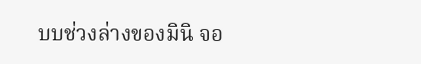บบช่วงล่างของมินิ จอ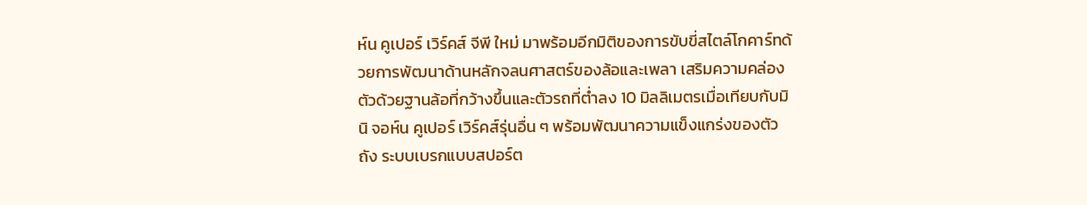ห์น คูเปอร์ เวิร์คส์ จีพี ใหม่ มาพร้อมอีกมิติของการขับขี่สไตล์โกคาร์ทด้วยการพัฒนาด้านหลักจลนศาสตร์ของล้อและเพลา เสริมความคล่องตัวด้วยฐานล้อที่กว้างขึ้นและตัวรถที่ต่ำลง 10 มิลลิเมตรเมื่อเทียบกับมินิ จอห์น คูเปอร์ เวิร์คส์รุ่นอื่น ๆ พร้อมพัฒนาความแข็งแกร่งของตัวถัง ระบบเบรกแบบสปอร์ต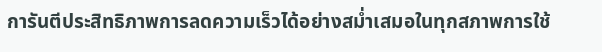การันตีประสิทธิภาพการลดความเร็วได้อย่างสม่ำเสมอในทุกสภาพการใช้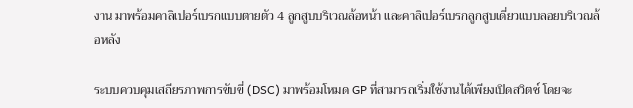งาน มาพร้อมคาลิเปอร์เบรกแบบตายตัว 4 ลูกสูบบริเวณล้อหน้า และคาลิเปอร์เบรกลูกสูบเดี่ยวแบบลอยบริเวณล้อหลัง

ระบบควบคุมเสถียรภาพการขับขี่ (DSC) มาพร้อมโหมด GP ที่สามารถเริ่มใช้งานได้เพียงเปิดสวิตช์ โดยจะ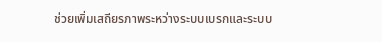ช่วยเพิ่มเสถียรภาพระหว่างระบบเบรกและระบบ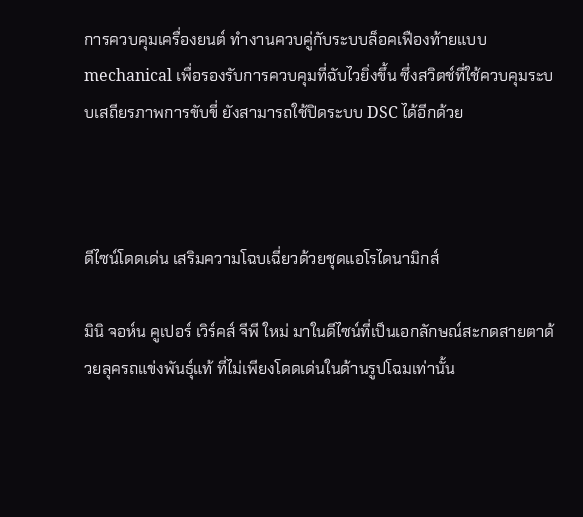การควบคุมเครื่องยนต์ ทำงานควบคู่กับระบบล็อคเฟืองท้ายแบบ mechanical เพื่อรองรับการควบคุมที่ฉับไวยิ่งขึ้น ซึ่งสวิตช์ที่ใช้ควบคุมระบบเสถียรภาพการขับขี่ ยังสามารถใช้ปิดระบบ DSC ได้อีกด้วย



ดีไซน์โดดเด่น เสริมความโฉบเฉี่ยวด้วยชุดแอโรไดนามิกส์

มินิ จอห์น คูเปอร์ เวิร์คส์ จีพี ใหม่ มาในดีไซน์ที่เป็นเอกลักษณ์สะกดสายตาด้วยลุครถแข่งพันธุ์แท้ ที่ไม่เพียงโดดเด่นในด้านรูปโฉมเท่านั้น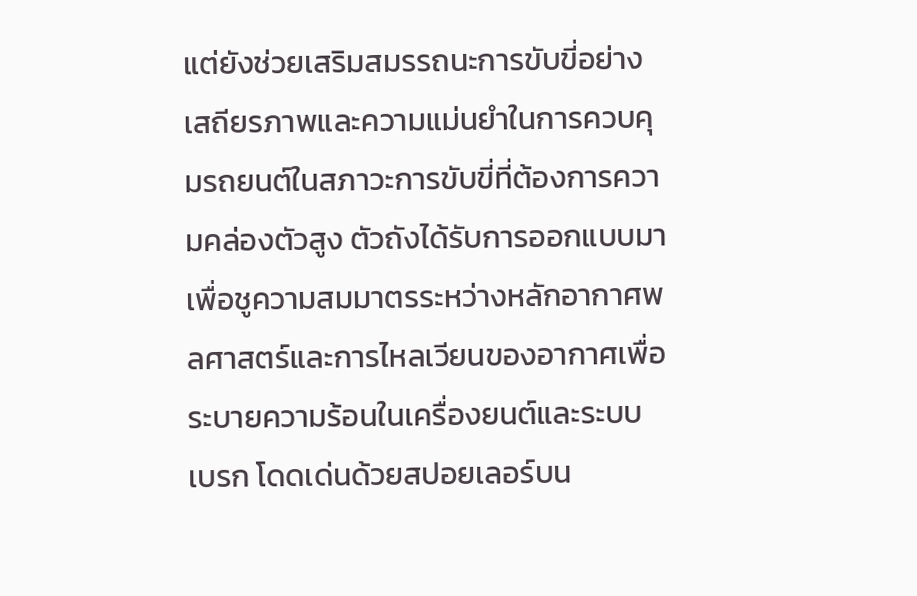แต่ยังช่วยเสริมสมรรถนะการขับขี่อย่างเสถียรภาพและความแม่นยำในการควบคุมรถยนต์ในสภาวะการขับขี่ที่ต้องการความคล่องตัวสูง ตัวถังได้รับการออกแบบมาเพื่อชูความสมมาตรระหว่างหลักอากาศพลศาสตร์และการไหลเวียนของอากาศเพื่อระบายความร้อนในเครื่องยนต์และระบบเบรก โดดเด่นด้วยสปอยเลอร์บน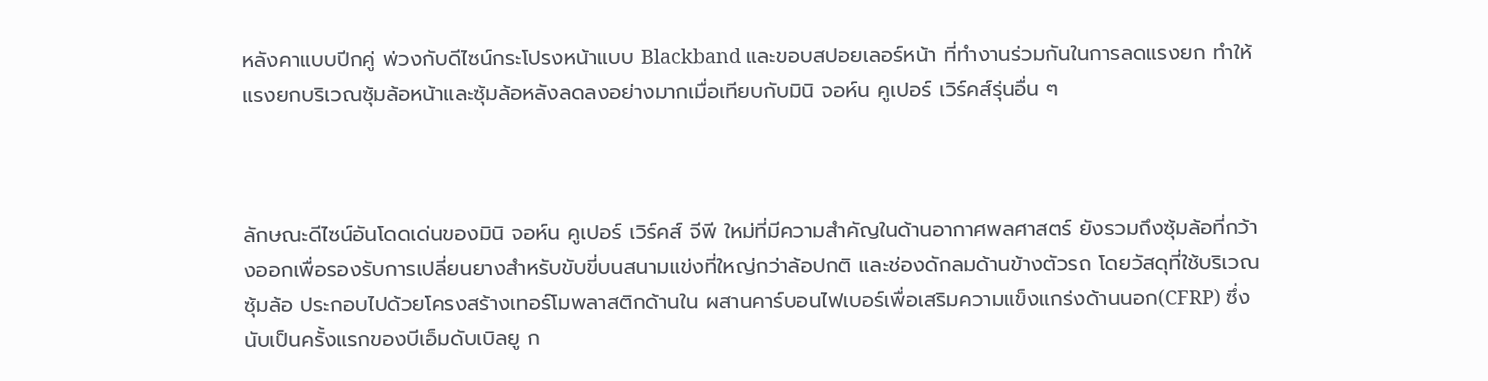หลังคาแบบปีกคู่ พ่วงกับดีไซน์กระโปรงหน้าแบบ Blackband และขอบสปอยเลอร์หน้า ที่ทำงานร่วมกันในการลดแรงยก ทำให้แรงยกบริเวณซุ้มล้อหน้าและซุ้มล้อหลังลดลงอย่างมากเมื่อเทียบกับมินิ จอห์น คูเปอร์ เวิร์คส์รุ่นอื่น ๆ



ลักษณะดีไซน์อันโดดเด่นของมินิ จอห์น คูเปอร์ เวิร์คส์ จีพี ใหม่ที่มีความสำคัญในด้านอากาศพลศาสตร์ ยังรวมถึงซุ้มล้อที่กว้างออกเพื่อรองรับการเปลี่ยนยางสำหรับขับขี่บนสนามแข่งที่ใหญ่กว่าล้อปกติ และช่องดักลมด้านข้างตัวรถ โดยวัสดุที่ใช้บริเวณซุ้มล้อ ประกอบไปด้วยโครงสร้างเทอร์โมพลาสติกด้านใน ผสานคาร์บอนไฟเบอร์เพื่อเสริมความแข็งแกร่งด้านนอก(CFRP) ซึ่งนับเป็นครั้งแรกของบีเอ็มดับเบิลยู ก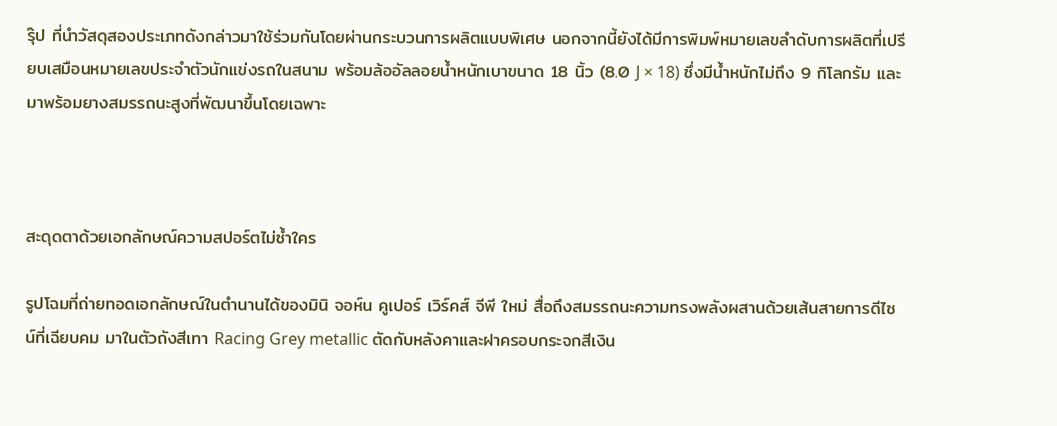รุ๊ป ที่นำวัสดุสองประเภทดังกล่าวมาใช้ร่วมกันโดยผ่านกระบวนการผลิตแบบพิเศษ นอกจากนี้ยังได้มีการพิมพ์หมายเลขลำดับการผลิตที่เปรียบเสมือนหมายเลขประจำตัวนักแข่งรถในสนาม พร้อมล้ออัลลอยน้ำหนักเบาขนาด 18 นิ้ว (8.0 J × 18) ซึ่งมีน้ำหนักไม่ถึง 9 กิโลกรัม และมาพร้อมยางสมรรถนะสูงที่พัฒนาขึ้นโดยเฉพาะ



สะดุดตาด้วยเอกลักษณ์ความสปอร์ตไม่ซ้ำใคร

รูปโฉมที่ถ่ายทอดเอกลักษณ์ในตำนานได้ของมินิ จอห์น คูเปอร์ เวิร์คส์ จีพี ใหม่ สื่อถึงสมรรถนะความทรงพลังผสานด้วยเส้นสายการดีไซน์ที่เฉียบคม มาในตัวถังสีเทา Racing Grey metallic ตัดกับหลังคาและฝาครอบกระจกสีเงิน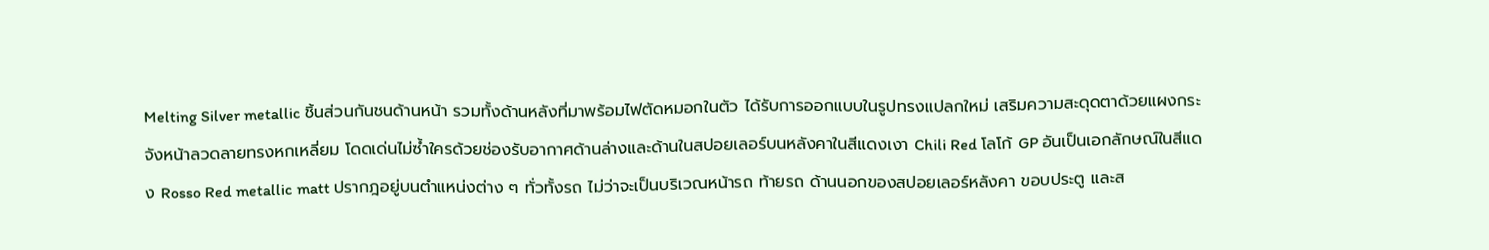Melting Silver metallic ชิ้นส่วนกันชนด้านหน้า รวมทั้งด้านหลังที่มาพร้อมไฟตัดหมอกในตัว ได้รับการออกแบบในรูปทรงแปลกใหม่ เสริมความสะดุดตาด้วยแผงกระจังหน้าลวดลายทรงหกเหลี่ยม โดดเด่นไม่ซ้ำใครด้วยช่องรับอากาศด้านล่างและด้านในสปอยเลอร์บนหลังคาในสีแดงเงา Chili Red โลโก้ GP อันเป็นเอกลักษณ์ในสีแดง Rosso Red metallic matt ปรากฎอยู่บนตำแหน่งต่าง ๆ ทั่วทั้งรถ ไม่ว่าจะเป็นบริเวณหน้ารถ ท้ายรถ ด้านนอกของสปอยเลอร์หลังคา ขอบประตู และส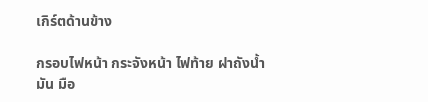เกิร์ตด้านข้าง

กรอบไฟหน้า กระจังหน้า ไฟท้าย ฝาถังน้ำมัน มือ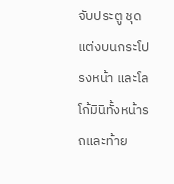จับประตู ชุดแต่งบนกระโปรงหน้า และโลโก้มินิทั้งหน้ารถและท้าย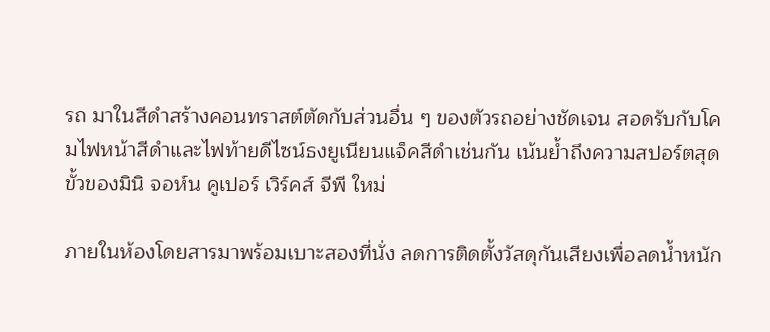รถ มาในสีดำสร้างคอนทราสต์ตัดกับส่วนอื่น ๆ ของตัวรถอย่างชัดเจน สอดรับกับโคมไฟหน้าสีดำและไฟท้ายดีไซน์ธงยูเนียนแจ็คสีดำเช่นกัน เน้นย้ำถึงความสปอร์ตสุดขั้วของมินิ จอห์น คูเปอร์ เวิร์คส์ จีพี ใหม่

ภายในห้องโดยสารมาพร้อมเบาะสองที่นั่ง ลดการติดตั้งวัสดุกันเสียงเพื่อลดน้ำหนัก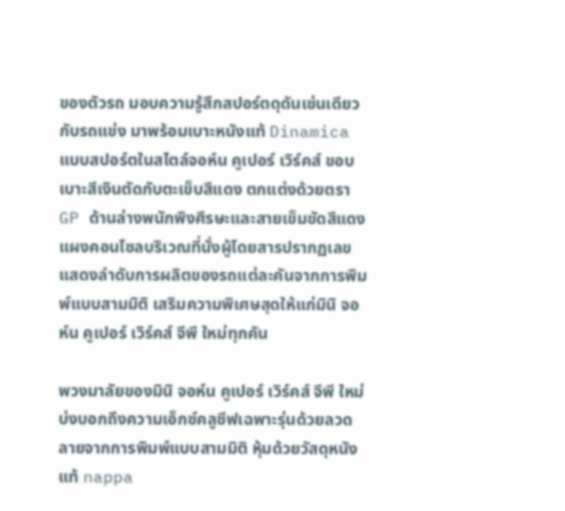ของตัวรถ มอบความรู้สึกสปอร์ตดุดันเช่นเดียวกับรถแข่ง มาพร้อมเบาะหนังแท้ Dinamica แบบสปอร์ตในสไตล์จอห์น คูเปอร์ เวิร์คส์ ขอบเบาะสีเงินตัดกับตะเข็บสีแดง ตกแต่งด้วยตรา GP ด้านล่างพนักพิงศีรษะและสายเข็มขัดสีแดง แผงคอนโซลบริเวณที่นั่งผู้โดยสารปรากฏเลขแสดงลำดับการผลิตของรถแต่ละคันจากการพิมพ์แบบสามมิติ เสริมความพิเศษสุดให้แก่มินิ จอห์น คูเปอร์ เวิร์คส์ จีพี ใหม่ทุกคัน

พวงมาลัยของมินิ จอห์น คูเปอร์ เวิร์คส์ จีพี ใหม่บ่งบอกถึงความเอ็กซ์คลูซีฟเฉพาะรุ่นด้วยลวดลายจากการพิมพ์แบบสามมิติ หุ้มด้วยวัสดุหนังแท้ nappa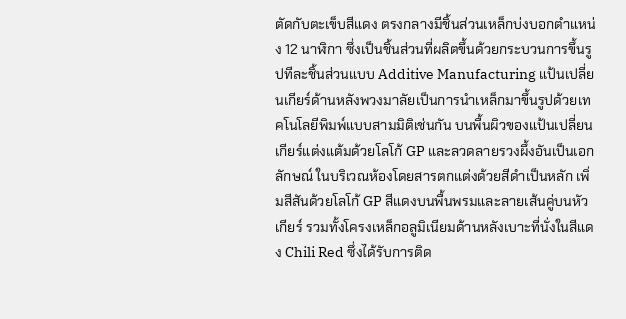ตัดกับตะเข็บสีแดง ตรงกลางมีชิ้นส่วนเหล็กบ่งบอกตำแหน่ง 12 นาฬิกา ซึ่งเป็นชิ้นส่วนที่ผลิตขึ้นด้วยกระบวนการขึ้นรูปทีละชิ้นส่วนแบบ Additive Manufacturing แป้นเปลี่ยนเกียร์ด้านหลังพวงมาลัยเป็นการนำเหล็กมาขึ้นรูปด้วยเทคโนโลยีพิมพ์แบบสามมิติเช่นกัน บนพื้นผิวของแป้นเปลี่ยนเกียร์แต่งแต้มด้วยโลโก้ GP และลวดลายรวงผึ้งอันเป็นเอกลักษณ์ ในบริเวณห้องโดยสารตกแต่งด้วยสีดำเป็นหลัก เพิ่มสีสันด้วยโลโก้ GP สีแดงบนพื้นพรมและลายเส้นคู่บนหัวเกียร์ รวมทั้งโครงเหล็กอลูมิเนียมด้านหลังเบาะที่นั่งในสีแดง Chili Red ซึ่งได้รับการติด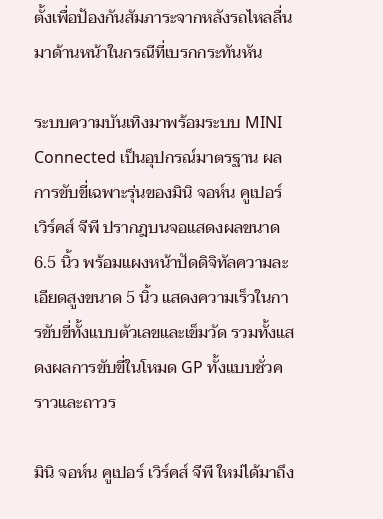ตั้งเพื่อป้องกันสัมภาระจากหลังรถไหลลื่นมาด้านหน้าในกรณีที่เบรกกระทันหัน

ระบบความบันเทิงมาพร้อมระบบ MINI Connected เป็นอุปกรณ์มาตรฐาน ผลการขับขี่เฉพาะรุ่นของมินิ จอห์น คูเปอร์ เวิร์คส์ จีพี ปรากฎบนจอแสดงผลขนาด 6.5 นิ้ว พร้อมแผงหน้าปัดดิจิทัลความละเอียดสูงขนาด 5 นิ้ว แสดงความเร็วในการขับขี่ทั้งแบบตัวเลขและเข็มวัด รวมทั้งแสดงผลการขับขี่ในโหมด GP ทั้งแบบชั่วคราวและถาวร

มินิ จอห์น คูเปอร์ เวิร์คส์ จีพี ใหม่ได้มาถึง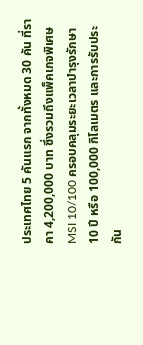ประเทศไทย 5 คันแรก จากทั้งหมด 30 คัน ที่ราคา 4,200,000 บาท ซึ่งรวมถึงแพ็คเกจพิเศษ MSI 10/100 ครอบคลุมระยะเวลาบำรุงรักษา 10 ปี หรือ 100,000 กิโลเมตร และการรับประกัน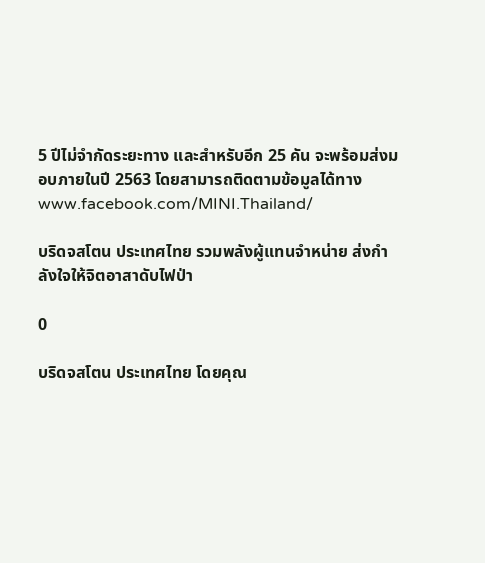5 ปีไม่จำกัดระยะทาง และสำหรับอีก 25 คัน จะพร้อมส่งมอบภายในปี 2563 โดยสามารถติดตามข้อมูลได้ทาง www.facebook.com/MINI.Thailand/

บริดจสโตน ประเทศไทย รวมพลังผู้แทนจำหน่าย ส่งกำลังใจให้จิตอาสาดับไฟป่า

0

บริดจสโตน ประเทศไทย โดยคุณ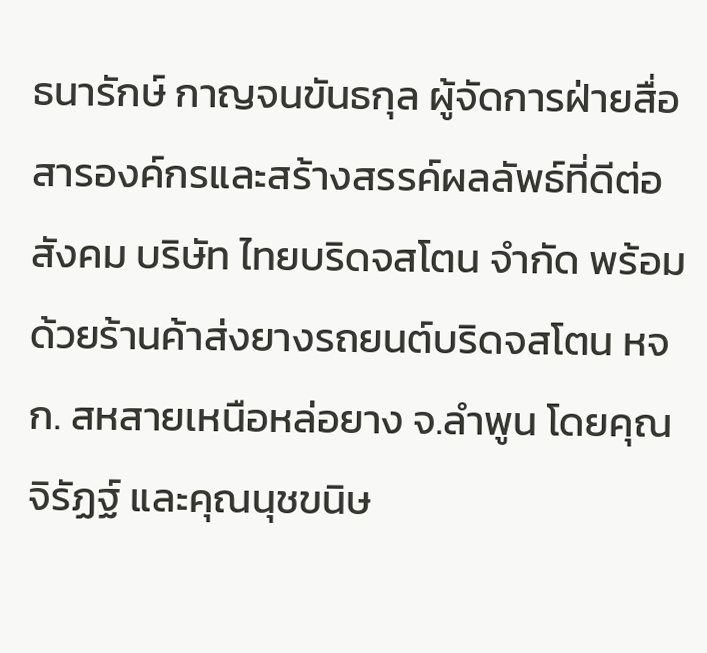ธนารักษ์ กาญจนขันธกุล ผู้จัดการฝ่ายสื่อสารองค์กรและสร้างสรรค์ผลลัพธ์ที่ดีต่อสังคม บริษัท ไทยบริดจสโตน จำกัด พร้อมด้วยร้านค้าส่งยางรถยนต์บริดจสโตน หจก. สหสายเหนือหล่อยาง จ.ลำพูน โดยคุณจิรัฏฐ์ และคุณนุชขนิษ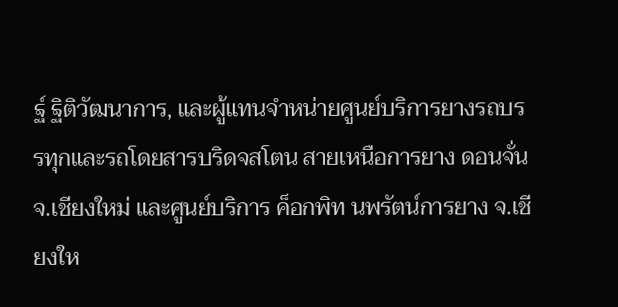ฐ์ ฐิติวัฒนาการ, และผู้แทนจำหน่ายศูนย์บริการยางรถบรรทุกและรถโดยสารบริดจสโตน สายเหนือการยาง ดอนจั่น จ.เชียงใหม่ และศูนย์บริการ ค็อกพิท นพรัตน์การยาง จ.เชียงให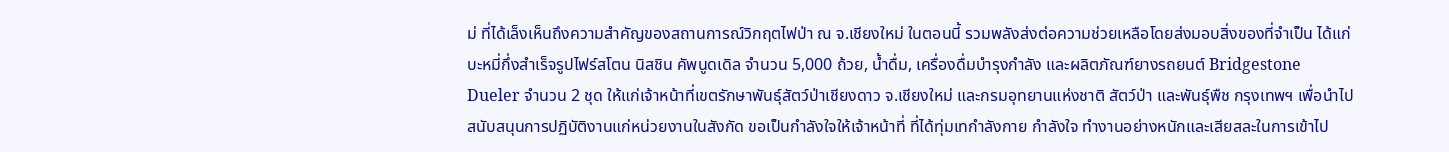ม่ ที่ได้เล็งเห็นถึงความสำคัญของสถานการณ์วิกฤตไฟป่า ณ จ.เชียงใหม่ ในตอนนี้ รวมพลังส่งต่อความช่วยเหลือโดยส่งมอบสิ่งของที่จำเป็น ได้แก่ บะหมี่กึ่งสำเร็จรูปไฟร์สโตน นิสชิน คัพนูดเดิล จำนวน 5,000 ถ้วย, น้ำดื่ม, เครื่องดื่มบำรุงกำลัง และผลิตภัณฑ์ยางรถยนต์ Bridgestone Dueler จำนวน 2 ชุด ให้แก่เจ้าหน้าที่เขตรักษาพันธุ์สัตว์ป่าเชียงดาว จ.เชียงใหม่ และกรมอุทยานแห่งชาติ สัตว์ป่า และพันธุ์พืช กรุงเทพฯ เพื่อนำไปสนับสนุนการปฏิบัติงานแก่หน่วยงานในสังกัด ขอเป็นกำลังใจให้เจ้าหน้าที่ ที่ได้ทุ่มเทกำลังกาย กำลังใจ ทำงานอย่างหนักและเสียสละในการเข้าไป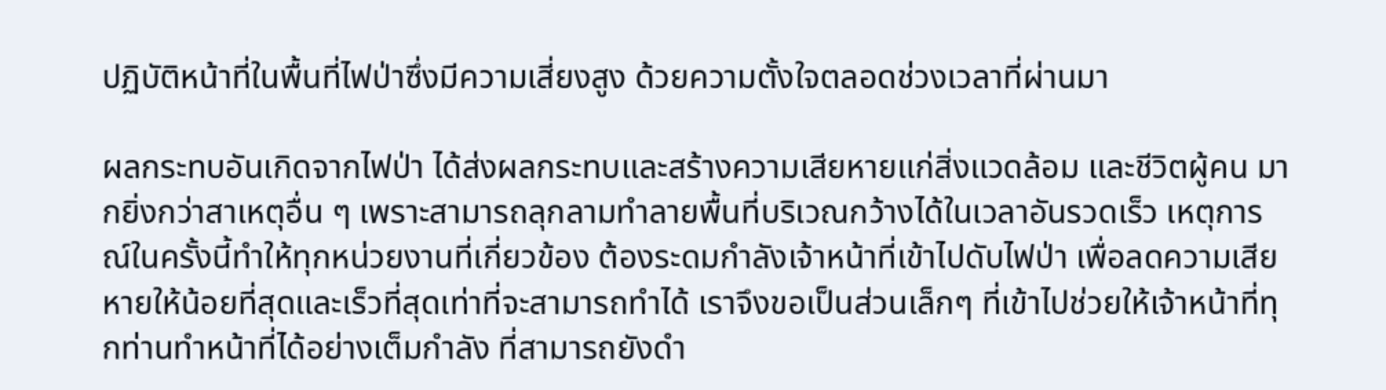ปฏิบัติหน้าที่ในพื้นที่ไฟป่าซึ่งมีความเสี่ยงสูง ด้วยความตั้งใจตลอดช่วงเวลาที่ผ่านมา

ผลกระทบอันเกิดจากไฟป่า ได้ส่งผลกระทบและสร้างความเสียหายแก่สิ่งแวดล้อม และชีวิตผู้คน มากยิ่งกว่าสาเหตุอื่น ๆ เพราะสามารถลุกลามทำลายพื้นที่บริเวณกว้างได้ในเวลาอันรวดเร็ว เหตุการณ์ในครั้งนี้ทำให้ทุกหน่วยงานที่เกี่ยวข้อง ต้องระดมกำลังเจ้าหน้าที่เข้าไปดับไฟป่า เพื่อลดความเสียหายให้น้อยที่สุดและเร็วที่สุดเท่าที่จะสามารถทำได้ เราจึงขอเป็นส่วนเล็กๆ ที่เข้าไปช่วยให้เจ้าหน้าที่ทุกท่านทำหน้าที่ได้อย่างเต็มกำลัง ที่สามารถยังดำ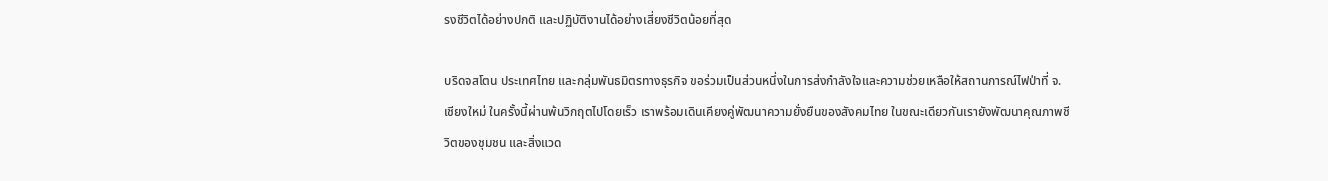รงชีวิตได้อย่างปกติ และปฏิบัติงานได้อย่างเสี่ยงชีวิตน้อยที่สุด

บริดจสโตน ประเทศไทย และกลุ่มพันธมิตรทางธุรกิจ ขอร่วมเป็นส่วนหนึ่งในการส่งกำลังใจและความช่วยเหลือให้สถานการณ์ไฟป่าที่ จ.เชียงใหม่ ในครั้งนี้ผ่านพ้นวิกฤตไปโดยเร็ว เราพร้อมเดินเคียงคู่พัฒนาความยั่งยืนของสังคมไทย ในขณะเดียวกันเรายังพัฒนาคุณภาพชีวิตของชุมชน และสิ่งแวด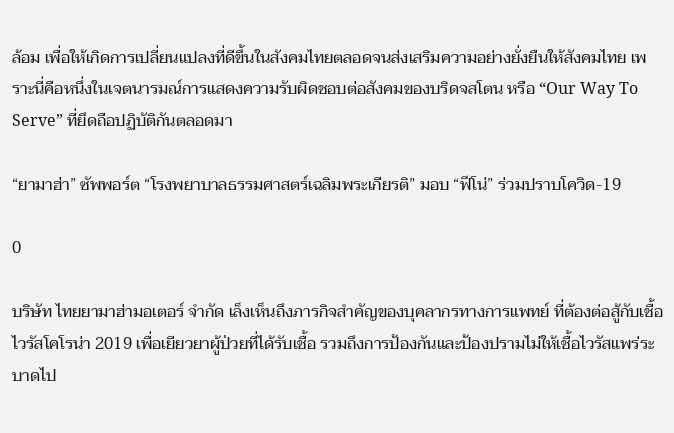ล้อม เพื่อให้เกิดการเปลี่ยนแปลงที่ดีขึ้นในสังคมไทยตลอดจนส่งเสริมความอย่างยั่งยืนให้สังคมไทย เพราะนี่คือหนึ่งในเจตนารมณ์การแสดงความรับผิดชอบต่อสังคมของบริดจสโตน หรือ “Our Way To Serve” ที่ยึดถือปฏิบัติกันตลอดมา

“ยามาฮ่า” ซัพพอร์ต “โรงพยาบาลธรรมศาสตร์เฉลิมพระเกียรติ” มอบ “ฟีโน่” ร่วมปราบโควิด-19

0

บริษัท ไทยยามาฮ่ามอเตอร์ จำกัด เล็งเห็นถึงภารกิจสำคัญของบุคลากรทางการแพทย์ ที่ต้องต่อสู้กับเชื้อไวรัสโคโรน่า 2019 เพื่อเยียวยาผู้ป่วยที่ได้รับเชื้อ รวมถึงการป้องกันและป้องปรามไม่ให้เชื้อไวรัสแพร่ระบาดไป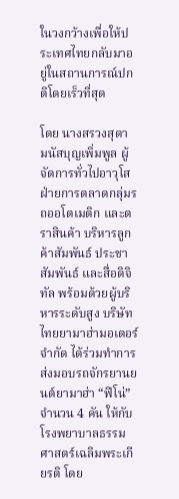ในวงกว้างเพื่อให้ประเทศไทยกลับมาอยู่ในสถานการณ์ปกติโดยเร็วที่สุด

โดย นางสรวงสุดา มนัสบุญเพิ่มพูล ผู้จัดการทั่วไปอาวุโส ฝ่ายการตลาดกลุ่มรถออโตเมติก และตราสินค้า บริหารลูกค้าสัมพันธ์ ประชาสัมพันธ์ และสื่อดิจิทัล พร้อมด้วยผู้บริหารระดับสูง บริษัท ไทยยามาฮ่ามอเตอร์ จำกัด ได้ร่วมทำการส่งมอบรถจักรยานยนต์ยามาฮ่า “ฟีโน่” จำนวน 4 คัน ให้กับโรงพยาบาลธรรมศาสตร์เฉลิมพระเกียรติ โดย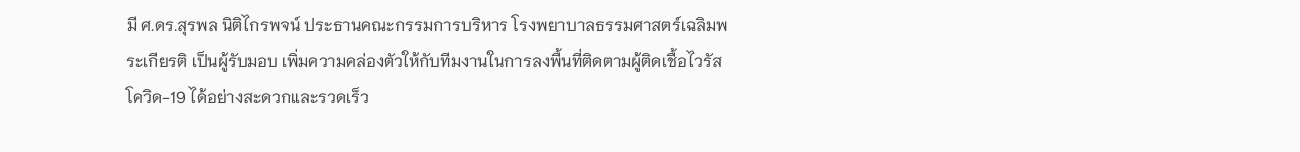มี ศ.ดร.สุรพล นิติไกรพจน์ ประธานคณะกรรมการบริหาร โรงพยาบาลธรรมศาสตร์เฉลิมพระเกียรติ เป็นผู้รับมอบ เพิ่มความคล่องตัวให้กับทีมงานในการลงพื้นที่ติดตามผู้ติดเชื้อไวรัสโควิด-19 ได้อย่างสะดวกและรวดเร็ว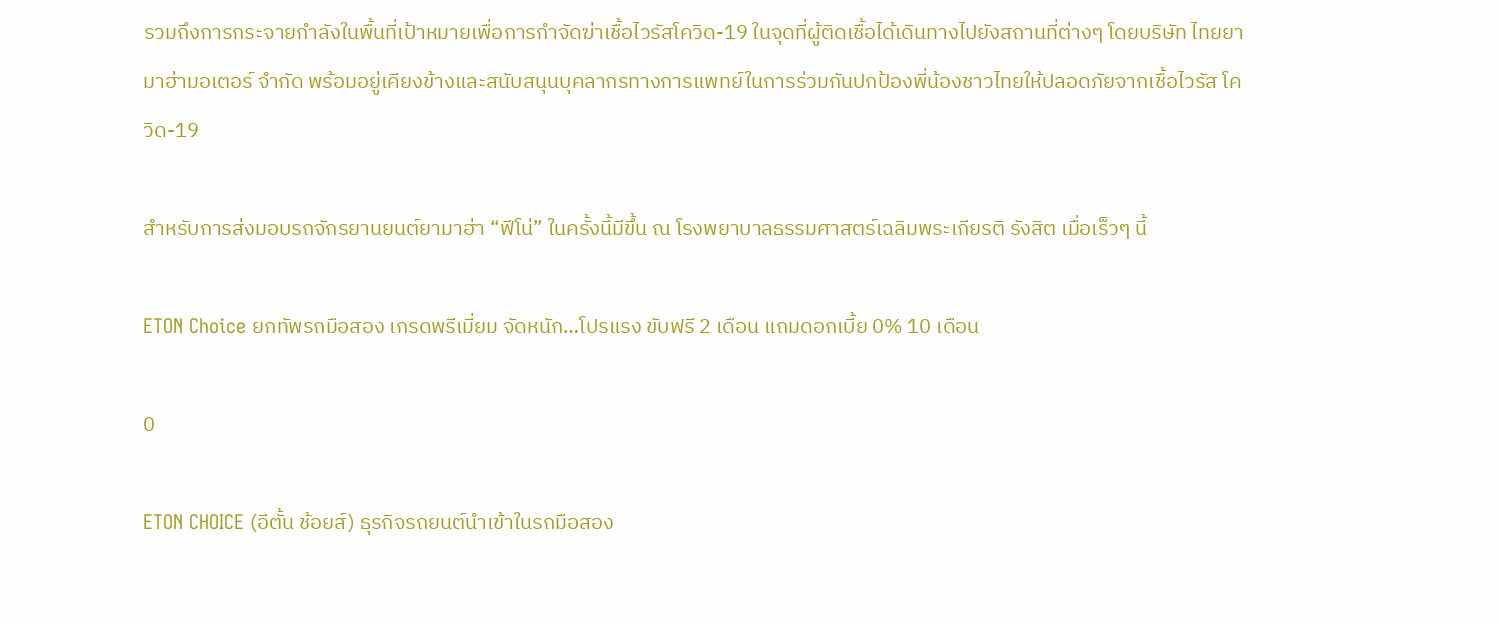รวมถึงการกระจายกำลังในพื้นที่เป้าหมายเพื่อการกำจัดฆ่าเชื้อไวรัสโควิด-19 ในจุดที่ผู้ติดเชื้อได้เดินทางไปยังสถานที่ต่างๆ โดยบริษัท ไทยยามาฮ่ามอเตอร์ จำกัด พร้อมอยู่เคียงข้างและสนับสนุนบุคลากรทางการแพทย์ในการร่วมกันปกป้องพี่น้องชาวไทยให้ปลอดภัยจากเชื้อไวรัส โควิด-19

สำหรับการส่งมอบรถจักรยานยนต์ยามาฮ่า “ฟีโน่” ในครั้งนี้มีขึ้น ณ โรงพยาบาลธรรมศาสตร์เฉลิมพระเกียรติ รังสิต เมื่อเร็วๆ นี้

ETON Choice ยกทัพรถมือสอง เกรดพรีเมี่ยม จัดหนัก…โปรแรง ขับฟรี 2 เดือน แถมดอกเบี้ย 0% 10 เดือน

0

ETON CHOICE (อีตั้น ช้อยส์) ธุรกิจรถยนต์นำเข้าในรถมือสอง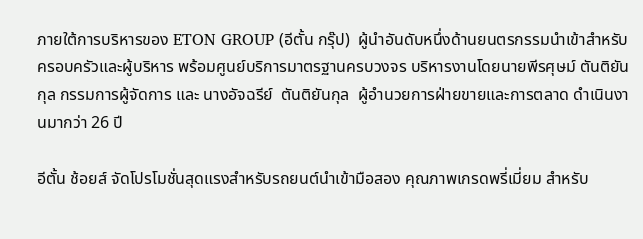ภายใต้การบริหารของ ETON GROUP (อีตั้น กรุ๊ป)  ผู้นำอันดับหนึ่งด้านยนตรกรรมนำเข้าสำหรับครอบครัวและผู้บริหาร พร้อมศูนย์บริการมาตรฐานครบวงจร บริหารงานโดยนายพีรศุษม์ ตันติยันกุล กรรมการผู้จัดการ และ นางอัจฉรีย์  ตันติยันกุล  ผู้อำนวยการฝ่ายขายและการตลาด ดำเนินงานมากว่า 26 ปี

อีตั้น ช้อยส์ จัดโปรโมชั่นสุดแรงสำหรับรถยนต์นำเข้ามือสอง คุณภาพเกรดพรี่เมี่ยม สำหรับ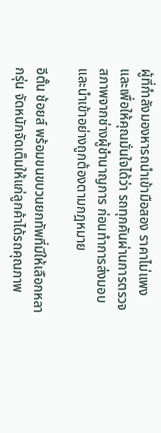ผู้ที่กำลังมองหารถนำเข้ามือสอง ราคาไม่แพง และเพื่อให้คุณมั่นใจได้ว่า รถทุกคันผ่านการตรวจสภาพจากช่างผู้ชำนาญการ ก่อนทำการส่งมอบ และนำเข้าอย่างถูกต้องตามกฎหมาย

อีตั้น ช้อยส์ พร้อมขนขบวนยกทัพที่มีให้เลือกหลากรุ่น จัดหนักจัดเต็มให้แก่ลูกค้าได้รถคุณภาพ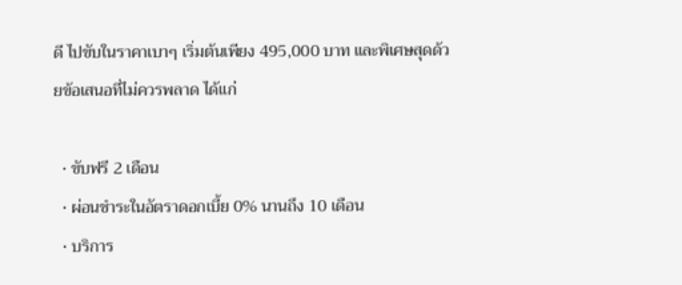ดี ไปขับในราคาเบาๆ เริ่มต้นเพียง 495,000 บาท และพิเศษสุดด้วยข้อเสนอที่ไม่ควรพลาด ได้แก่

  • ขับฟรี 2 เดือน
  • ผ่อนชำระในอัตราดอกเบี้ย 0% นานถึง 10 เดือน
  • บริการ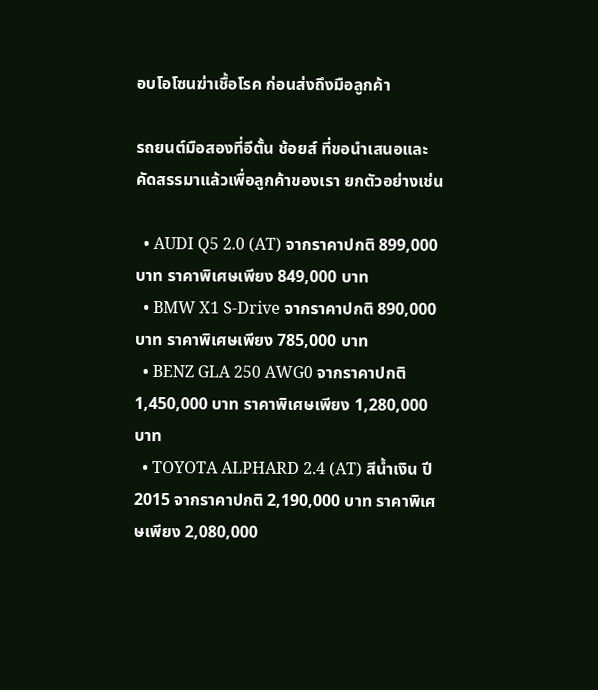อบโอโซนฆ่าเชื้อโรค ก่อนส่งถึงมือลูกค้า

รถยนต์มือสองที่อีตั้น ช้อยส์ ที่ขอนำเสนอและคัดสรรมาแล้วเพื่อลูกค้าของเรา ยกตัวอย่างเช่น

  • AUDI Q5 2.0 (AT) จากราคาปกติ 899,000 บาท ราคาพิเศษเพียง 849,000 บาท
  • BMW X1 S-Drive จากราคาปกติ 890,000 บาท ราคาพิเศษเพียง 785,000 บาท
  • BENZ GLA 250 AWG0 จากราคาปกติ 1,450,000 บาท ราคาพิเศษเพียง 1,280,000 บาท
  • TOYOTA ALPHARD 2.4 (AT) สีน้ำเงิน ปี 2015 จากราคาปกติ 2,190,000 บาท ราคาพิเศษเพียง 2,080,000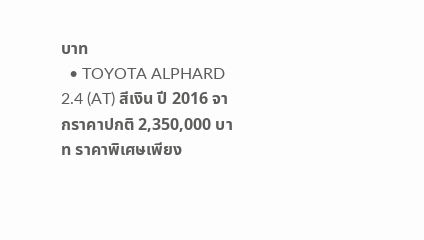บาท
  • TOYOTA ALPHARD 2.4 (AT) สีเงิน ปี 2016 จากราคาปกติ 2,350,000 บาท ราคาพิเศษเพียง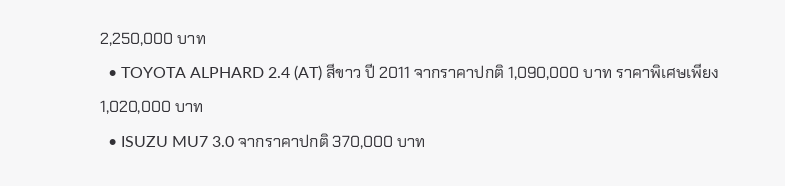2,250,000 บาท
  • TOYOTA ALPHARD 2.4 (AT) สีขาว ปี 2011 จากราคาปกติ 1,090,000 บาท ราคาพิเศษเพียง 1,020,000 บาท
  • ISUZU MU7 3.0 จากราคาปกติ 370,000 บาท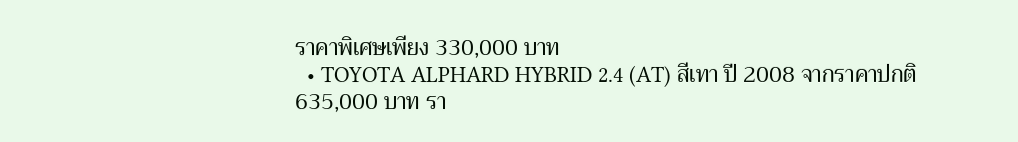ราคาพิเศษเพียง 330,000 บาท
  • TOYOTA ALPHARD HYBRID 2.4 (AT) สีเทา ปี 2008 จากราคาปกติ 635,000 บาท รา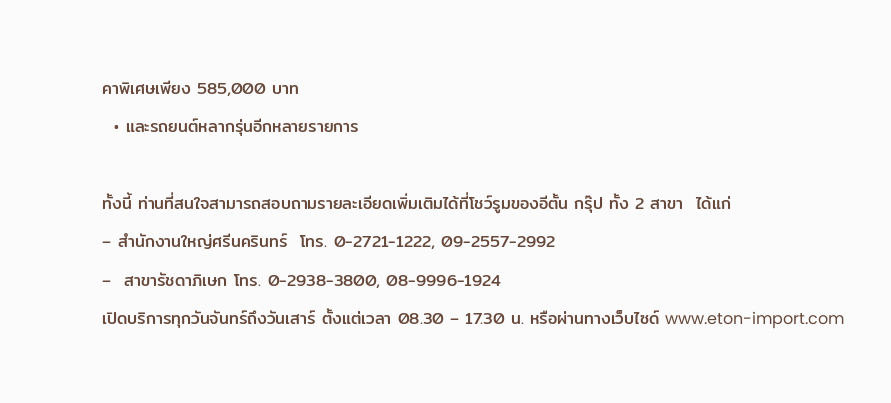คาพิเศษเพียง 585,000 บาท
  • และรถยนต์หลากรุ่นอีกหลายรายการ

ทั้งนี้ ท่านที่สนใจสามารถสอบถามรายละเอียดเพิ่มเติมได้ที่โชว์รูมของอีตั้น กรุ๊ป ทั้ง 2 สาขา  ได้แก่
– สำนักงานใหญ่ศรีนครินทร์  โทร. 0-2721-1222, 09-2557-2992
–  สาขารัชดาภิเษก โทร. 0-2938-3800, 08-9996-1924
เปิดบริการทุกวันจันทร์ถึงวันเสาร์ ตั้งแต่เวลา 08.30 – 17.30 น. หรือผ่านทางเว็บไซด์ www.eton-import.com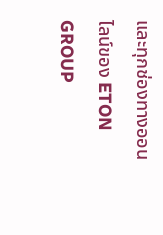และทุกช่องทางออนไลน์ของ ETON GROUP